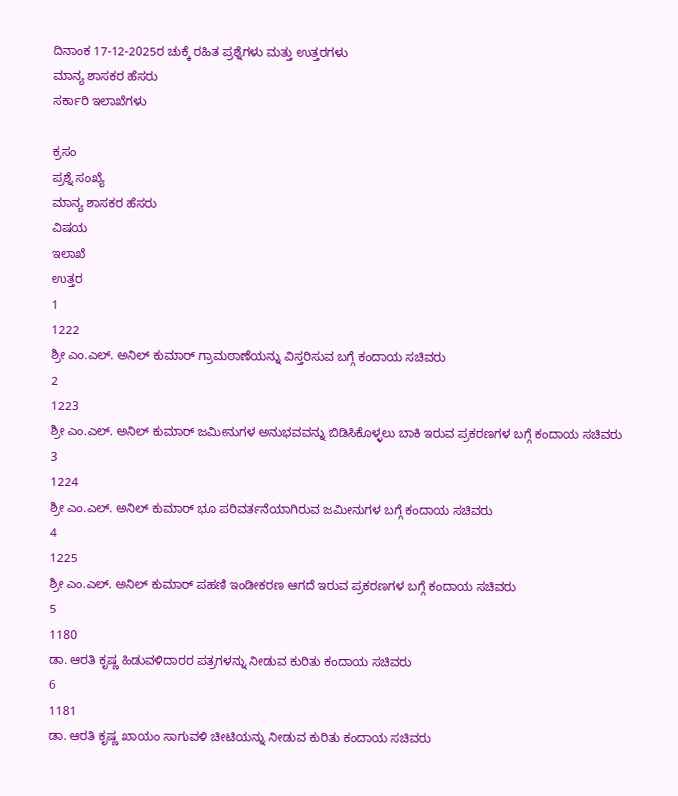ದಿನಾಂಕ 17-12-2025ರ ಚುಕ್ಕೆ ರಹಿತ ಪ್ರಶ್ನೆಗಳು ಮತ್ತು ಉತ್ತರಗಳು
ಮಾನ್ಯ ಶಾಸಕರ ಹೆಸರು
ಸರ್ಕಾರಿ ಇಲಾಖೆಗಳು

ಕ್ರಸಂ
ಪ್ರಶ್ನೆ ಸಂಖ್ಯೆ
ಮಾನ್ಯ ಶಾಸಕರ ಹೆಸರು
ವಿಷಯ
ಇಲಾಖೆ
ಉತ್ತರ
1
1222
ಶ್ರೀ ಎಂ.ಎಲ್. ಅನಿಲ್ ಕುಮಾರ್ ಗ್ರಾಮಠಾಣೆಯನ್ನು ವಿಸ್ತರಿಸುವ ಬಗ್ಗೆ ಕಂದಾಯ ಸಚಿವರು
2
1223
ಶ್ರೀ ಎಂ.ಎಲ್. ಅನಿಲ್ ಕುಮಾರ್ ಜಮೀನುಗಳ ಅನುಭವವನ್ನು ಬಿಡಿಸಿಕೊಳ್ಳಲು ಬಾಕಿ ಇರುವ ಪ್ರಕರಣಗಳ ಬಗ್ಗೆ ಕಂದಾಯ ಸಚಿವರು
3
1224
ಶ್ರೀ ಎಂ.ಎಲ್. ಅನಿಲ್ ಕುಮಾರ್ ಭೂ ಪರಿವರ್ತನೆಯಾಗಿರುವ ಜಮೀನುಗಳ ಬಗ್ಗೆ ಕಂದಾಯ ಸಚಿವರು
4
1225
ಶ್ರೀ ಎಂ.ಎಲ್. ಅನಿಲ್ ಕುಮಾರ್ ಪಹಣಿ ಇಂಡೀಕರಣ ಆಗದೆ ಇರುವ ಪ್ರಕರಣಗಳ ಬಗ್ಗೆ ಕಂದಾಯ ಸಚಿವರು
5
1180
ಡಾ. ಆರತಿ ಕೃಷ್ಣ ಹಿಡುವಳಿದಾರರ ಪತ್ರಗಳನ್ನು ನೀಡುವ ಕುರಿತು ಕಂದಾಯ ಸಚಿವರು
6
1181
ಡಾ. ಆರತಿ ಕೃಷ್ಣ ಖಾಯಂ ಸಾಗುವಳಿ ಚೀಟಿಯನ್ನು ನೀಡುವ ಕುರಿತು ಕಂದಾಯ ಸಚಿವರು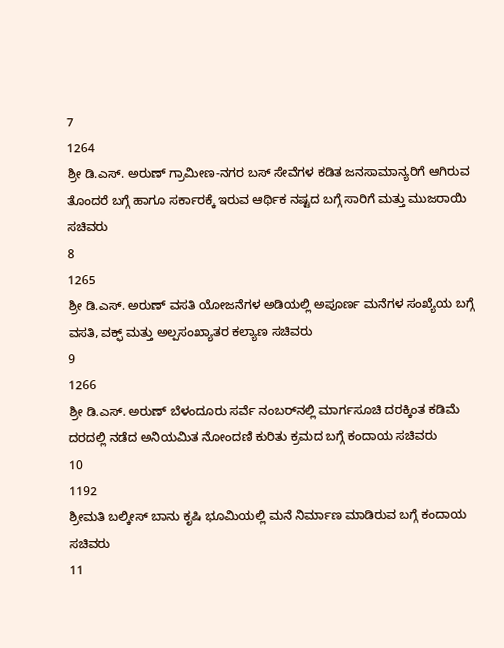7
1264
ಶ್ರೀ ಡಿ.ಎಸ್. ಅರುಣ್ ಗ್ರಾಮೀಣ-ನಗರ ಬಸ್ ಸೇವೆಗಳ ಕಡಿತ ಜನಸಾಮಾನ್ಯರಿಗೆ ಆಗಿರುವ ತೊಂದರೆ ಬಗ್ಗೆ ಹಾಗೂ ಸರ್ಕಾರಕ್ಕೆ ಇರುವ ಆರ್ಥಿಕ ನಷ್ಟದ ಬಗ್ಗೆ ಸಾರಿಗೆ ಮತ್ತು ಮುಜರಾಯಿ ಸಚಿವರು
8
1265
ಶ್ರೀ ಡಿ.ಎಸ್. ಅರುಣ್ ವಸತಿ ಯೋಜನೆಗಳ ಅಡಿಯಲ್ಲಿ ಅಪೂರ್ಣ ಮನೆಗಳ ಸಂಖ್ಯೆಯ ಬಗ್ಗೆ ವಸತಿ, ವಕ್ಫ್ ಮತ್ತು ಅಲ್ಪಸಂಖ್ಯಾತರ ಕಲ್ಯಾಣ ಸಚಿವರು
9
1266
ಶ್ರೀ ಡಿ.ಎಸ್. ಅರುಣ್ ಬೆಳಂದೂರು ಸರ್ವೆ ನಂಬರ್‌ನಲ್ಲಿ ಮಾರ್ಗಸೂಚಿ ದರಕ್ಕಿಂತ ಕಡಿಮೆ ದರದಲ್ಲಿ ನಡೆದ ಅನಿಯಮಿತ ನೋಂದಣಿ ಕುರಿತು ಕ್ರಮದ ಬಗ್ಗೆ ಕಂದಾಯ ಸಚಿವರು
10
1192
ಶ್ರೀಮತಿ ಬಲ್ಕೀಸ್ ಬಾನು ಕೃಷಿ ಭೂಮಿಯಲ್ಲಿ ಮನೆ ನಿರ್ಮಾಣ ಮಾಡಿರುವ ಬಗ್ಗೆ ಕಂದಾಯ ಸಚಿವರು
11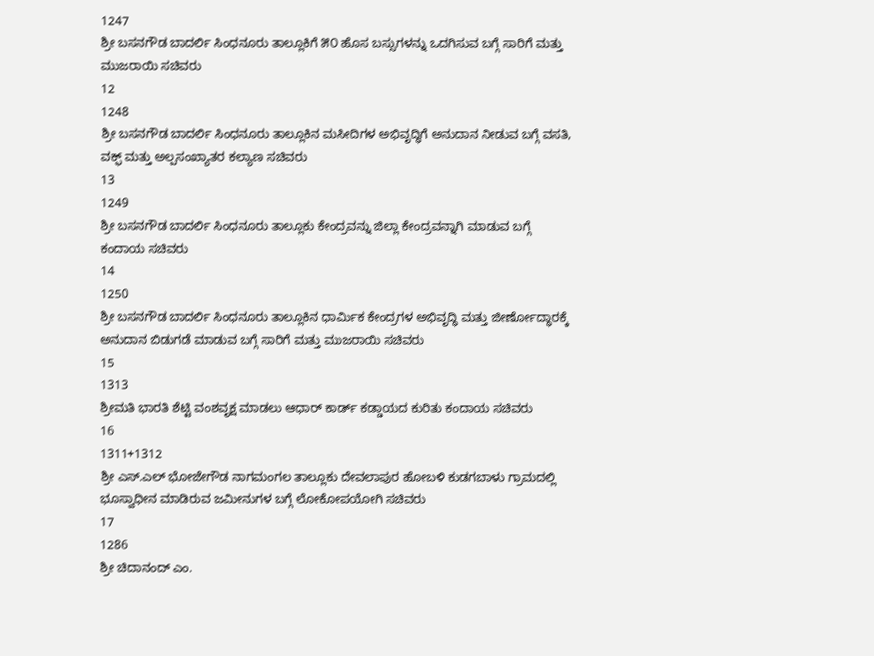1247
ಶ್ರೀ ಬಸನಗೌಡ ಬಾದರ್ಲಿ ಸಿಂಧನೂರು ತಾಲ್ಲೂಕಿಗೆ ೫೦ ಹೊಸ ಬಸ್ಸುಗಳನ್ನು ಒದಗಿಸುವ ಬಗ್ಗೆ ಸಾರಿಗೆ ಮತ್ತು ಮುಜರಾಯಿ ಸಚಿವರು
12
1248
ಶ್ರೀ ಬಸನಗೌಡ ಬಾದರ್ಲಿ ಸಿಂಧನೂರು ತಾಲ್ಲೂಕಿನ ಮಸೀದಿಗಳ ಅಭಿವೃದ್ಧಿಗೆ ಅನುದಾನ ನೀಡುವ ಬಗ್ಗೆ ವಸತಿ, ವಕ್ಫ್ ಮತ್ತು ಅಲ್ಪಸಂಖ್ಯಾತರ ಕಲ್ಯಾಣ ಸಚಿವರು
13
1249
ಶ್ರೀ ಬಸನಗೌಡ ಬಾದರ್ಲಿ ಸಿಂಧನೂರು ತಾಲ್ಲೂಕು ಕೇಂದ್ರವನ್ನು ಜಿಲ್ಲಾ ಕೇಂದ್ರವನ್ನಾಗಿ ಮಾಡುವ ಬಗ್ಗೆ ಕಂದಾಯ ಸಚಿವರು
14
1250
ಶ್ರೀ ಬಸನಗೌಡ ಬಾದರ್ಲಿ ಸಿಂಧನೂರು ತಾಲ್ಲೂಕಿನ ಧಾರ್ಮಿಕ ಕೇಂದ್ರಗಳ ಅಭಿವೃದ್ಧಿ ಮತ್ತು ಜೀರ್ಣೋದ್ಧಾರಕ್ಕೆ ಅನುದಾನ ಬಿಡುಗಡೆ ಮಾಡುವ ಬಗ್ಗೆ ಸಾರಿಗೆ ಮತ್ತು ಮುಜರಾಯಿ ಸಚಿವರು
15
1313
ಶ್ರೀಮತಿ ಭಾರತಿ ಶೆಟ್ಟಿ ವಂಶವೃಕ್ಷ ಮಾಡಲು ಆಧಾರ್ ಕಾರ್ಡ್ ಕಡ್ಡಾಯದ ಕುರಿತು ಕಂದಾಯ ಸಚಿವರು
16
1311+1312
ಶ್ರೀ ಎಸ್.ಎಲ್ ಭೋಜೇಗೌಡ ನಾಗಮಂಗಲ ತಾಲ್ಲೂಕು ದೇವಲಾಪುರ ಹೋಬಳಿ ಕುಡಗಬಾಳು ಗ್ರಾಮದಲ್ಲಿ ಭೂಸ್ವಾಧೀನ ಮಾಡಿರುವ ಜಮೀನುಗಳ ಬಗ್ಗೆ ಲೋಕೋಪಯೋಗಿ ಸಚಿವರು
17
1286
ಶ್ರೀ ಚಿದಾನಂದ್ ಎಂ.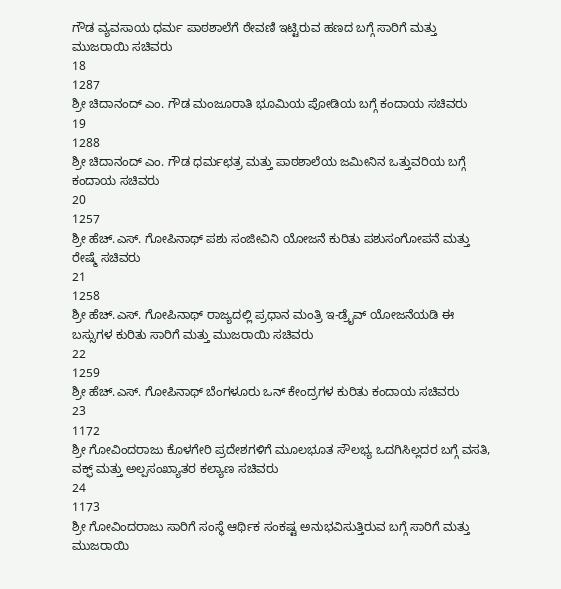ಗೌಡ ವ್ಯವಸಾಯ ಧರ್ಮ ಪಾಠಶಾಲೆಗೆ ಠೇವಣಿ ಇಟ್ಟಿರುವ ಹಣದ ಬಗ್ಗೆ ಸಾರಿಗೆ ಮತ್ತು ಮುಜರಾಯಿ ಸಚಿವರು
18
1287
ಶ್ರೀ ಚಿದಾನಂದ್ ಎಂ. ಗೌಡ ಮಂಜೂರಾತಿ ಭೂಮಿಯ ಪೋಡಿಯ ಬಗ್ಗೆ ಕಂದಾಯ ಸಚಿವರು
19
1288
ಶ್ರೀ ಚಿದಾನಂದ್ ಎಂ. ಗೌಡ ಧರ್ಮಛತ್ರ ಮತ್ತು ಪಾಠಶಾಲೆಯ ಜಮೀನಿನ ಒತ್ತುವರಿಯ ಬಗ್ಗೆ ಕಂದಾಯ ಸಚಿವರು
20
1257
ಶ್ರೀ ಹೆಚ್.ಎಸ್. ಗೋಪಿನಾಥ್ ಪಶು ಸಂಜೀವಿನಿ ಯೋಜನೆ ಕುರಿತು ಪಶುಸಂಗೋಪನೆ ಮತ್ತು ರೇಷ್ಮೆ ಸಚಿವರು
21
1258
ಶ್ರೀ ಹೆಚ್.ಎಸ್. ಗೋಪಿನಾಥ್ ರಾಜ್ಯದಲ್ಲಿ ಪ್ರಧಾನ ಮಂತ್ರಿ ಇ-ಡ್ರೈವ್ ಯೋಜನೆಯಡಿ ಈ ಬಸ್ಸುಗಳ ಕುರಿತು ಸಾರಿಗೆ ಮತ್ತು ಮುಜರಾಯಿ ಸಚಿವರು
22
1259
ಶ್ರೀ ಹೆಚ್.ಎಸ್. ಗೋಪಿನಾಥ್ ಬೆಂಗಳೂರು ಒನ್ ಕೇಂದ್ರಗಳ ಕುರಿತು ಕಂದಾಯ ಸಚಿವರು
23
1172
ಶ್ರೀ ಗೋವಿಂದರಾಜು ಕೊಳಗೇರಿ ಪ್ರದೇಶಗಳಿಗೆ ಮೂಲಭೂತ ಸೌಲಭ್ಯ ಒದಗಿಸಿಲ್ಲದರ ಬಗ್ಗೆ ವಸತಿ, ವಕ್ಫ್ ಮತ್ತು ಅಲ್ಪಸಂಖ್ಯಾತರ ಕಲ್ಯಾಣ ಸಚಿವರು
24
1173
ಶ್ರೀ ಗೋವಿಂದರಾಜು ಸಾರಿಗೆ ಸಂಸ್ಥೆ ಆರ್ಥಿಕ ಸಂಕಷ್ಟ ಅನುಭವಿಸುತ್ತಿರುವ ಬಗ್ಗೆ ಸಾರಿಗೆ ಮತ್ತು ಮುಜರಾಯಿ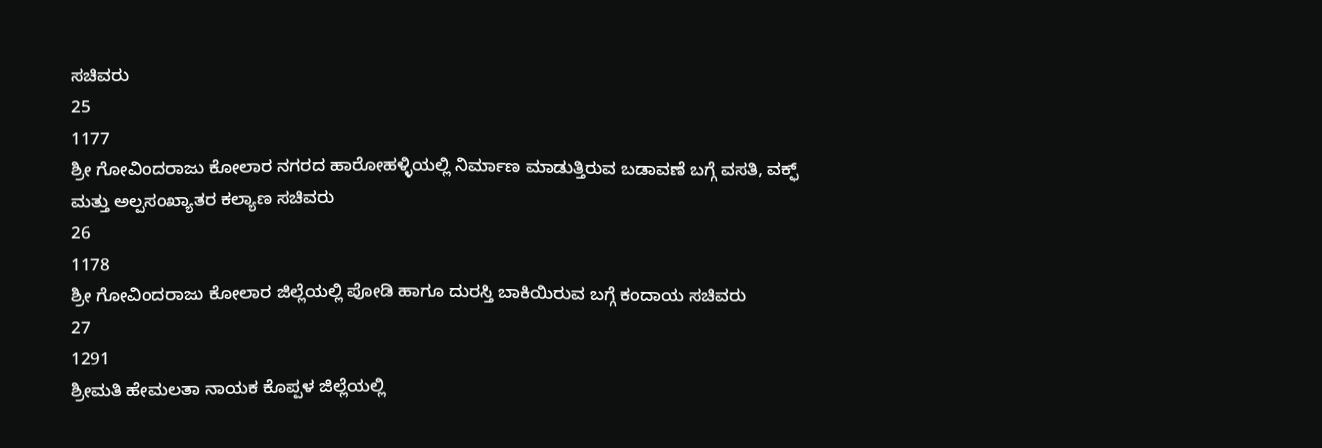ಸಚಿವರು
25
1177
ಶ್ರೀ ಗೋವಿಂದರಾಜು ಕೋಲಾರ ನಗರದ ಹಾರೋಹಳ್ಳಿಯಲ್ಲಿ ನಿರ್ಮಾಣ ಮಾಡುತ್ತಿರುವ ಬಡಾವಣೆ ಬಗ್ಗೆ ವಸತಿ, ವಕ್ಫ್ ಮತ್ತು ಅಲ್ಪಸಂಖ್ಯಾತರ ಕಲ್ಯಾಣ ಸಚಿವರು
26
1178
ಶ್ರೀ ಗೋವಿಂದರಾಜು ಕೋಲಾರ ಜಿಲ್ಲೆಯಲ್ಲಿ ಪೋಡಿ ಹಾಗೂ ದುರಸ್ತಿ ಬಾಕಿಯಿರುವ ಬಗ್ಗೆ ಕಂದಾಯ ಸಚಿವರು
27
1291
ಶ್ರೀಮತಿ ಹೇಮಲತಾ ನಾಯಕ ಕೊಪ್ಪಳ ಜಿಲ್ಲೆಯಲ್ಲಿ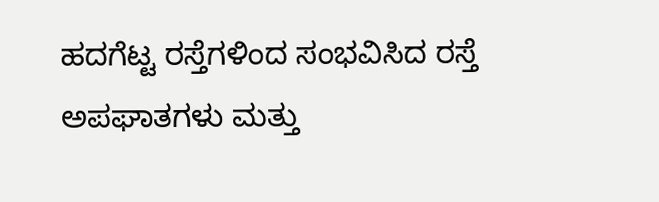ಹದಗೆಟ್ಟ ರಸ್ತೆಗಳಿಂದ ಸಂಭವಿಸಿದ ರಸ್ತೆ ಅಪಘಾತಗಳು ಮತ್ತು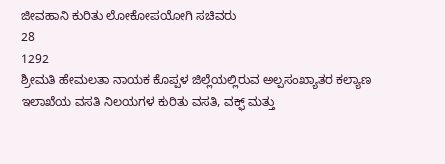ಜೀವಹಾನಿ ಕುರಿತು ಲೋಕೋಪಯೋಗಿ ಸಚಿವರು
28
1292
ಶ್ರೀಮತಿ ಹೇಮಲತಾ ನಾಯಕ ಕೊಪ್ಪಳ ಜಿಲ್ಲೆಯಲ್ಲಿರುವ ಅಲ್ಪಸಂಖ್ಯಾತರ ಕಲ್ಯಾಣ ಇಲಾಖೆಯ ವಸತಿ ನಿಲಯಗಳ ಕುರಿತು ವಸತಿ, ವಕ್ಫ್ ಮತ್ತು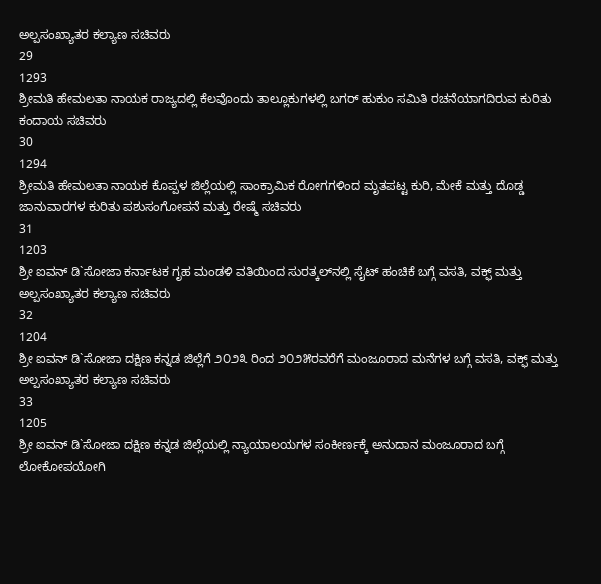ಅಲ್ಪಸಂಖ್ಯಾತರ ಕಲ್ಯಾಣ ಸಚಿವರು
29
1293
ಶ್ರೀಮತಿ ಹೇಮಲತಾ ನಾಯಕ ರಾಜ್ಯದಲ್ಲಿ ಕೆಲವೊಂದು ತಾಲ್ಲೂಕುಗಳಲ್ಲಿ ಬಗರ್ ಹುಕುಂ ಸಮಿತಿ ರಚನೆಯಾಗದಿರುವ ಕುರಿತು ಕಂದಾಯ ಸಚಿವರು
30
1294
ಶ್ರೀಮತಿ ಹೇಮಲತಾ ನಾಯಕ ಕೊಪ್ಪಳ ಜಿಲ್ಲೆಯಲ್ಲಿ ಸಾಂಕ್ರಾಮಿಕ ರೋಗಗಳಿಂದ ಮೃತಪಟ್ಟ ಕುರಿ, ಮೇಕೆ ಮತ್ತು ದೊಡ್ಡ ಜಾನುವಾರಗಳ ಕುರಿತು ಪಶುಸಂಗೋಪನೆ ಮತ್ತು ರೇಷ್ಮೆ ಸಚಿವರು
31
1203
ಶ್ರೀ ಐವನ್ ಡಿ`ಸೋಜಾ ಕರ್ನಾಟಕ ಗೃಹ ಮಂಡಳಿ ವತಿಯಿಂದ ಸುರತ್ಕಲ್‌ನಲ್ಲಿ ಸೈಟ್ ಹಂಚಿಕೆ ಬಗ್ಗೆ ವಸತಿ, ವಕ್ಫ್ ಮತ್ತು ಅಲ್ಪಸಂಖ್ಯಾತರ ಕಲ್ಯಾಣ ಸಚಿವರು
32
1204
ಶ್ರೀ ಐವನ್ ಡಿ`ಸೋಜಾ ದಕ್ಷಿಣ ಕನ್ನಡ ಜಿಲ್ಲೆಗೆ ೨೦೨೩ ರಿಂದ ೨೦೨೫ರವರೆಗೆ ಮಂಜೂರಾದ ಮನೆಗಳ ಬಗ್ಗೆ ವಸತಿ, ವಕ್ಫ್ ಮತ್ತು ಅಲ್ಪಸಂಖ್ಯಾತರ ಕಲ್ಯಾಣ ಸಚಿವರು
33
1205
ಶ್ರೀ ಐವನ್ ಡಿ`ಸೋಜಾ ದಕ್ಷಿಣ ಕನ್ನಡ ಜಿಲ್ಲೆಯಲ್ಲಿ ನ್ಯಾಯಾಲಯಗಳ ಸಂಕೀರ್ಣಕ್ಕೆ ಅನುದಾನ ಮಂಜೂರಾದ ಬಗ್ಗೆ ಲೋಕೋಪಯೋಗಿ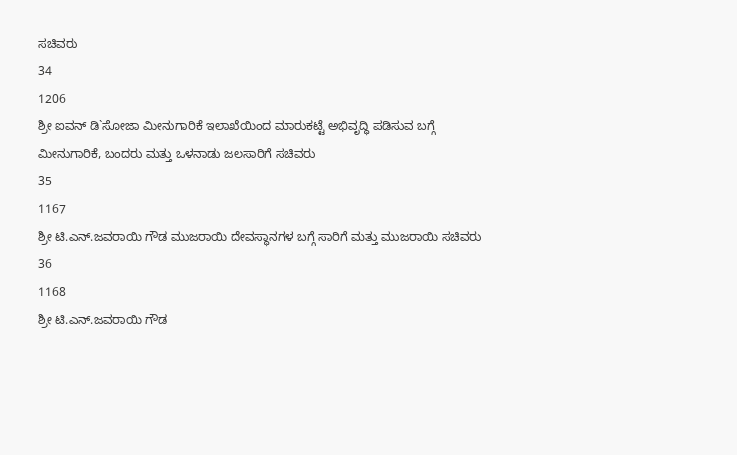ಸಚಿವರು
34
1206
ಶ್ರೀ ಐವನ್ ಡಿ`ಸೋಜಾ ಮೀನುಗಾರಿಕೆ ಇಲಾಖೆಯಿಂದ ಮಾರುಕಟ್ಟೆ ಅಭಿವೃದ್ಧಿ ಪಡಿಸುವ ಬಗ್ಗೆ ಮೀನುಗಾರಿಕೆ, ಬಂದರು ಮತ್ತು ಒಳನಾಡು ಜಲಸಾರಿಗೆ ಸಚಿವರು
35
1167
ಶ್ರೀ ಟಿ.ಎನ್.ಜವರಾಯಿ ಗೌಡ ಮುಜರಾಯಿ ದೇವಸ್ಥಾನಗಳ ಬಗ್ಗೆ ಸಾರಿಗೆ ಮತ್ತು ಮುಜರಾಯಿ ಸಚಿವರು
36
1168
ಶ್ರೀ ಟಿ.ಎನ್.ಜವರಾಯಿ ಗೌಡ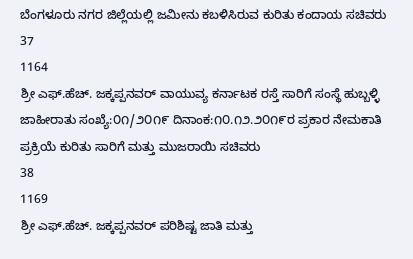ಬೆಂಗಳೂರು ನಗರ ಜಿಲ್ಲೆಯಲ್ಲಿ ಜಮೀನು ಕಬಳಿಸಿರುವ ಕುರಿತು ಕಂದಾಯ ಸಚಿವರು
37
1164
ಶ್ರೀ ಎಫ್.ಹೆಚ್. ಜಕ್ಕಪ್ಪನವರ್ ವಾಯುವ್ಯ ಕರ್ನಾಟಕ ರಸ್ತೆ ಸಾರಿಗೆ ಸಂಸ್ಥೆ ಹುಬ್ಬಳ್ಳಿ ಜಾಹೀರಾತು ಸಂಖ್ಯೆ:೦೧/೨೦೧೯ ದಿನಾಂಕ:೧೦.೧೨.೨೦೧೯ರ ಪ್ರಕಾರ ನೇಮಕಾತಿ ಪ್ರಕ್ರಿಯೆ ಕುರಿತು ಸಾರಿಗೆ ಮತ್ತು ಮುಜರಾಯಿ ಸಚಿವರು
38
1169
ಶ್ರೀ ಎಫ್.ಹೆಚ್. ಜಕ್ಕಪ್ಪನವರ್ ಪರಿಶಿಷ್ಟ ಜಾತಿ ಮತ್ತು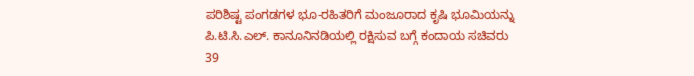ಪರಿಶಿಷ್ಟ ಪಂಗಡಗಳ ಭೂ-ರಹಿತರಿಗೆ ಮಂಜೂರಾದ ಕೃಷಿ ಭೂಮಿಯನ್ನು ಪಿ.ಟಿ.ಸಿ.ಎಲ್. ಕಾನೂನಿನಡಿಯಲ್ಲಿ ರಕ್ಷಿಸುವ ಬಗ್ಗೆ ಕಂದಾಯ ಸಚಿವರು
39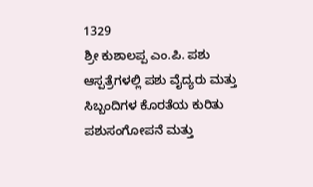1329
ಶ್ರೀ ಕುಶಾಲಪ್ಪ ಎಂ.ಪಿ. ಪಶು ಆಸ್ಪತ್ರೆಗಳಲ್ಲಿ ಪಶು ವೈದ್ಯರು ಮತ್ತು ಸಿಬ್ಬಂದಿಗಳ ಕೊರತೆಯ ಕುರಿತು ಪಶುಸಂಗೋಪನೆ ಮತ್ತು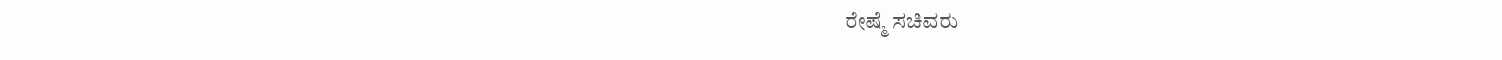ರೇಷ್ಮೆ ಸಚಿವರು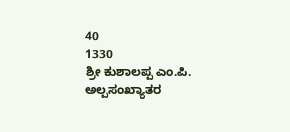40
1330
ಶ್ರೀ ಕುಶಾಲಪ್ಪ ಎಂ.ಪಿ. ಅಲ್ಪಸಂಖ್ಯಾತರ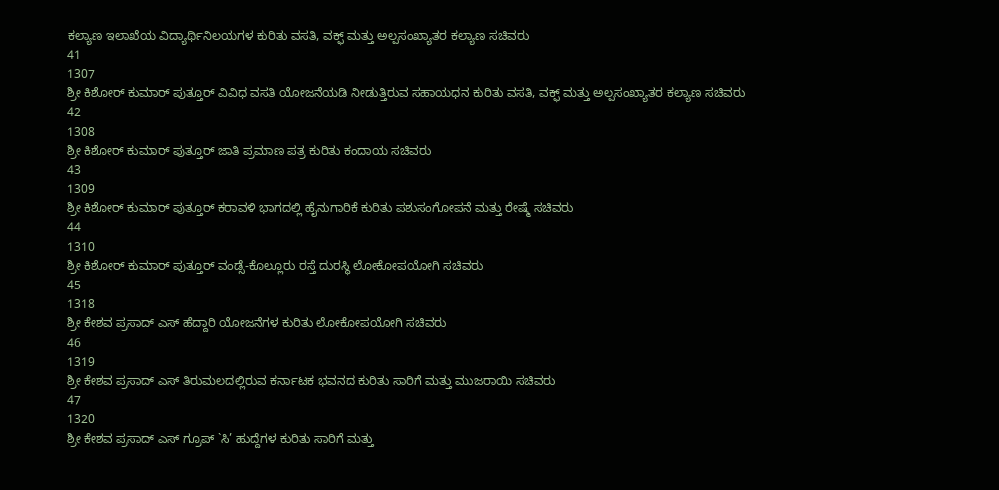ಕಲ್ಯಾಣ ಇಲಾಖೆಯ ವಿದ್ಯಾರ್ಥಿನಿಲಯಗಳ ಕುರಿತು ವಸತಿ, ವಕ್ಫ್ ಮತ್ತು ಅಲ್ಪಸಂಖ್ಯಾತರ ಕಲ್ಯಾಣ ಸಚಿವರು
41
1307
ಶ್ರೀ ಕಿಶೋರ್ ಕುಮಾರ್ ಪುತ್ತೂರ್ ವಿವಿಧ ವಸತಿ ಯೋಜನೆಯಡಿ ನೀಡುತ್ತಿರುವ ಸಹಾಯಧನ ಕುರಿತು ವಸತಿ, ವಕ್ಫ್ ಮತ್ತು ಅಲ್ಪಸಂಖ್ಯಾತರ ಕಲ್ಯಾಣ ಸಚಿವರು
42
1308
ಶ್ರೀ ಕಿಶೋರ್ ಕುಮಾರ್ ಪುತ್ತೂರ್ ಜಾತಿ ಪ್ರಮಾಣ ಪತ್ರ ಕುರಿತು ಕಂದಾಯ ಸಚಿವರು
43
1309
ಶ್ರೀ ಕಿಶೋರ್ ಕುಮಾರ್ ಪುತ್ತೂರ್ ಕರಾವಳಿ ಭಾಗದಲ್ಲಿ ಹೈನುಗಾರಿಕೆ ಕುರಿತು ಪಶುಸಂಗೋಪನೆ ಮತ್ತು ರೇಷ್ಮೆ ಸಚಿವರು
44
1310
ಶ್ರೀ ಕಿಶೋರ್ ಕುಮಾರ್ ಪುತ್ತೂರ್ ವಂಡ್ಸೆ-ಕೊಲ್ಲೂರು ರಸ್ತೆ ದುರಸ್ಥಿ ಲೋಕೋಪಯೋಗಿ ಸಚಿವರು
45
1318
ಶ್ರೀ ಕೇಶವ ಪ್ರಸಾದ್ ಎಸ್ ಹೆದ್ದಾರಿ ಯೋಜನೆಗಳ ಕುರಿತು ಲೋಕೋಪಯೋಗಿ ಸಚಿವರು
46
1319
ಶ್ರೀ ಕೇಶವ ಪ್ರಸಾದ್ ಎಸ್ ತಿರುಮಲದಲ್ಲಿರುವ ಕರ್ನಾಟಕ ಭವನದ ಕುರಿತು ಸಾರಿಗೆ ಮತ್ತು ಮುಜರಾಯಿ ಸಚಿವರು
47
1320
ಶ್ರೀ ಕೇಶವ ಪ್ರಸಾದ್ ಎಸ್ ಗ್ರೂಪ್ `ಸಿ’ ಹುದ್ದೆಗಳ ಕುರಿತು ಸಾರಿಗೆ ಮತ್ತು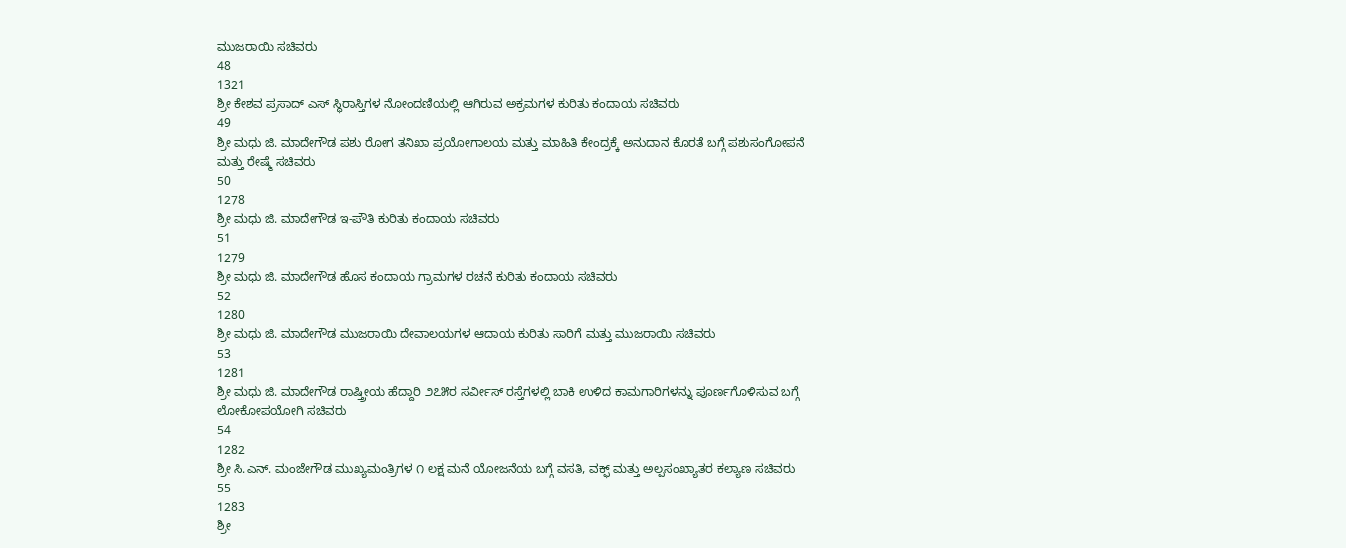ಮುಜರಾಯಿ ಸಚಿವರು
48
1321
ಶ್ರೀ ಕೇಶವ ಪ್ರಸಾದ್ ಎಸ್ ಸ್ಥಿರಾಸ್ತಿಗಳ ನೋಂದಣಿಯಲ್ಲಿ ಆಗಿರುವ ಅಕ್ರಮಗಳ ಕುರಿತು ಕಂದಾಯ ಸಚಿವರು
49
ಶ್ರೀ ಮಧು ಜಿ. ಮಾದೇಗೌಡ ಪಶು ರೋಗ ತನಿಖಾ ಪ್ರಯೋಗಾಲಯ ಮತ್ತು ಮಾಹಿತಿ ಕೇಂದ್ರಕ್ಕೆ ಅನುದಾನ ಕೊರತೆ ಬಗ್ಗೆ ಪಶುಸಂಗೋಪನೆ ಮತ್ತು ರೇಷ್ಮೆ ಸಚಿವರು
50
1278
ಶ್ರೀ ಮಧು ಜಿ. ಮಾದೇಗೌಡ ಇ-ಪೌತಿ ಕುರಿತು ಕಂದಾಯ ಸಚಿವರು
51
1279
ಶ್ರೀ ಮಧು ಜಿ. ಮಾದೇಗೌಡ ಹೊಸ ಕಂದಾಯ ಗ್ರಾಮಗಳ ರಚನೆ ಕುರಿತು ಕಂದಾಯ ಸಚಿವರು
52
1280
ಶ್ರೀ ಮಧು ಜಿ. ಮಾದೇಗೌಡ ಮುಜರಾಯಿ ದೇವಾಲಯಗಳ ಆದಾಯ ಕುರಿತು ಸಾರಿಗೆ ಮತ್ತು ಮುಜರಾಯಿ ಸಚಿವರು
53
1281
ಶ್ರೀ ಮಧು ಜಿ. ಮಾದೇಗೌಡ ರಾಷ್ತ್ರೀಯ ಹೆದ್ದಾರಿ ೨೭೫ರ ಸರ್ವೀಸ್ ರಸ್ತೆಗಳಲ್ಲಿ ಬಾಕಿ ಉಳಿದ ಕಾಮಗಾರಿಗಳನ್ನು ಪೂರ್ಣಗೊಳಿಸುವ ಬಗ್ಗೆ ಲೋಕೋಪಯೋಗಿ ಸಚಿವರು
54
1282
ಶ್ರೀ ಸಿ.ಎನ್. ಮಂಜೇಗೌಡ ಮುಖ್ಯಮಂತ್ರಿಗಳ ೧ ಲಕ್ಷ ಮನೆ ಯೋಜನೆಯ ಬಗ್ಗೆ ವಸತಿ, ವಕ್ಫ್ ಮತ್ತು ಅಲ್ಪಸಂಖ್ಯಾತರ ಕಲ್ಯಾಣ ಸಚಿವರು
55
1283
ಶ್ರೀ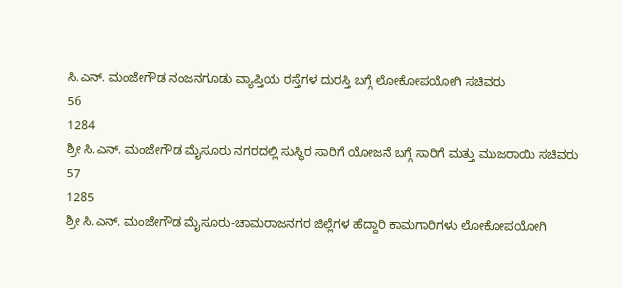ಸಿ.ಎನ್. ಮಂಜೇಗೌಡ ನಂಜನಗೂಡು ವ್ಯಾಪ್ತಿಯ ರಸ್ತೆಗಳ ದುರಸ್ತಿ ಬಗ್ಗೆ ಲೋಕೋಪಯೋಗಿ ಸಚಿವರು
56
1284
ಶ್ರೀ ಸಿ.ಎನ್. ಮಂಜೇಗೌಡ ಮೈಸೂರು ನಗರದಲ್ಲಿ ಸುಸ್ಥಿರ ಸಾರಿಗೆ ಯೋಜನೆ ಬಗ್ಗೆ ಸಾರಿಗೆ ಮತ್ತು ಮುಜರಾಯಿ ಸಚಿವರು
57
1285
ಶ್ರೀ ಸಿ.ಎನ್. ಮಂಜೇಗೌಡ ಮೈಸೂರು-ಚಾಮರಾಜನಗರ ಜಿಲ್ಲೆಗಳ ಹೆದ್ದಾರಿ ಕಾಮಗಾರಿಗಳು ಲೋಕೋಪಯೋಗಿ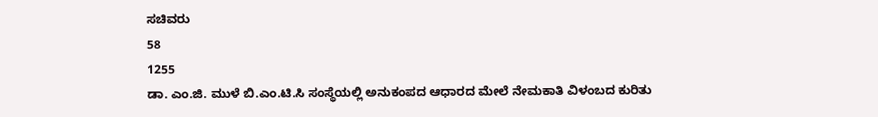ಸಚಿವರು
58
1255
ಡಾ. ಎಂ.ಜಿ. ಮುಳೆ ಬಿ.ಎಂ.ಟಿ.ಸಿ ಸಂಸ್ಥೆಯಲ್ಲಿ ಅನುಕಂಪದ ಆಧಾರದ ಮೇಲೆ ನೇಮಕಾತಿ ವಿಳಂಬದ ಕುರಿತು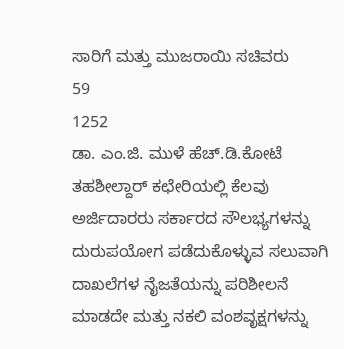ಸಾರಿಗೆ ಮತ್ತು ಮುಜರಾಯಿ ಸಚಿವರು
59
1252
ಡಾ. ಎಂ.ಜಿ. ಮುಳೆ ಹೆಚ್.ಡಿ.ಕೋಟೆ ತಹಶೀಲ್ದಾರ್ ಕಛೇರಿಯಲ್ಲಿ ಕೆಲವು ಅರ್ಜಿದಾರರು ಸರ್ಕಾರದ ಸೌಲಭ್ಯಗಳನ್ನು ದುರುಪಯೋಗ ಪಡೆದುಕೊಳ್ಳುವ ಸಲುವಾಗಿ ದಾಖಲೆಗಳ ನೈಜತೆಯನ್ನು ಪರಿಶೀಲನೆ ಮಾಡದೇ ಮತ್ತು ನಕಲಿ ವಂಶವೃಕ್ಷಗಳನ್ನು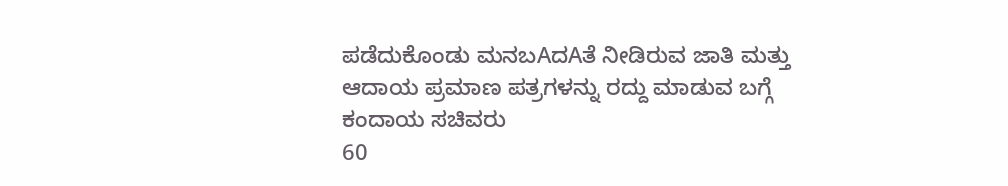ಪಡೆದುಕೊಂಡು ಮನಬAದAತೆ ನೀಡಿರುವ ಜಾತಿ ಮತ್ತು ಆದಾಯ ಪ್ರಮಾಣ ಪತ್ರಗಳನ್ನು ರದ್ದು ಮಾಡುವ ಬಗ್ಗೆ ಕಂದಾಯ ಸಚಿವರು
60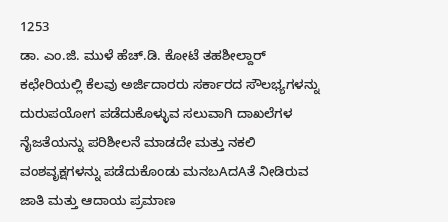1253
ಡಾ. ಎಂ.ಜಿ. ಮುಳೆ ಹೆಚ್.ಡಿ. ಕೋಟೆ ತಹಶೀಲ್ದಾರ್ ಕಛೇರಿಯಲ್ಲಿ ಕೆಲವು ಅರ್ಜಿದಾರರು ಸರ್ಕಾರದ ಸೌಲಭ್ಯಗಳನ್ನು ದುರುಪಯೋಗ ಪಡೆದುಕೊಳ್ಳುವ ಸಲುವಾಗಿ ದಾಖಲೆಗಳ ನೈಜತೆಯನ್ನು ಪರಿಶೀಲನೆ ಮಾಡದೇ ಮತ್ತು ನಕಲಿ ವಂಶವೃಕ್ಷಗಳನ್ನು ಪಡೆದುಕೊಂಡು ಮನಬAದAತೆ ನೀಡಿರುವ ಜಾತಿ ಮತ್ತು ಆದಾಯ ಪ್ರಮಾಣ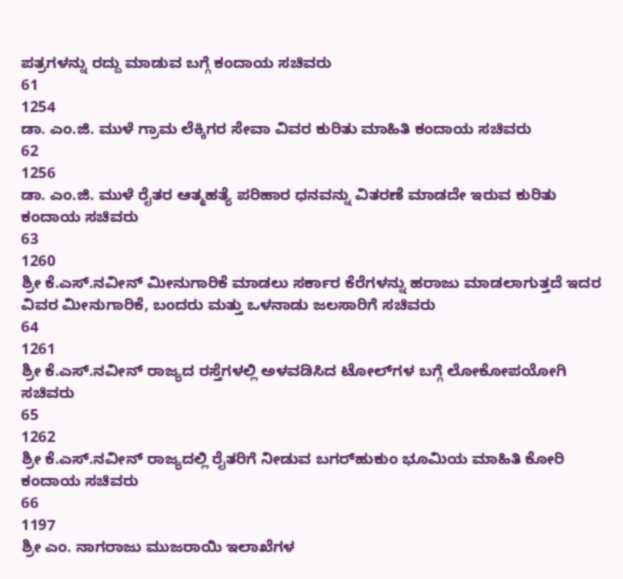ಪತ್ರಗಳನ್ನು ರದ್ದು ಮಾಡುವ ಬಗ್ಗೆ ಕಂದಾಯ ಸಚಿವರು
61
1254
ಡಾ. ಎಂ.ಜಿ. ಮುಳೆ ಗ್ರಾಮ ಲೆಕ್ಕಿಗರ ಸೇವಾ ವಿವರ ಕುರಿತು ಮಾಹಿತಿ ಕಂದಾಯ ಸಚಿವರು
62
1256
ಡಾ. ಎಂ.ಜಿ. ಮುಳೆ ರೈತರ ಆತ್ಮಹತ್ಯೆ ಪರಿಹಾರ ಧನವನ್ನು ವಿತರಣೆ ಮಾಡದೇ ಇರುವ ಕುರಿತು ಕಂದಾಯ ಸಚಿವರು
63
1260
ಶ್ರೀ ಕೆ.ಎಸ್.ನವೀನ್ ಮೀನುಗಾರಿಕೆ ಮಾಡಲು ಸರ್ಕಾರ ಕೆರೆಗಳನ್ನು ಹರಾಜು ಮಾಡಲಾಗುತ್ತದೆ ಇದರ ವಿವರ ಮೀನುಗಾರಿಕೆ, ಬಂದರು ಮತ್ತು ಒಳನಾಡು ಜಲಸಾರಿಗೆ ಸಚಿವರು
64
1261
ಶ್ರೀ ಕೆ.ಎಸ್.ನವೀನ್ ರಾಜ್ಯದ ರಸ್ತೆಗಳಲ್ಲಿ ಅಳವಡಿಸಿದ ಟೋಲ್‌ಗಳ ಬಗ್ಗೆ ಲೋಕೋಪಯೋಗಿ ಸಚಿವರು
65
1262
ಶ್ರೀ ಕೆ.ಎಸ್.ನವೀನ್ ರಾಜ್ಯದಲ್ಲಿ ರೈತರಿಗೆ ನೀಡುವ ಬಗರ್‌ಹುಕುಂ ಭೂಮಿಯ ಮಾಹಿತಿ ಕೋರಿ ಕಂದಾಯ ಸಚಿವರು
66
1197
ಶ್ರೀ ಎಂ. ನಾಗರಾಜು ಮುಜರಾಯಿ ಇಲಾಖೆಗಳ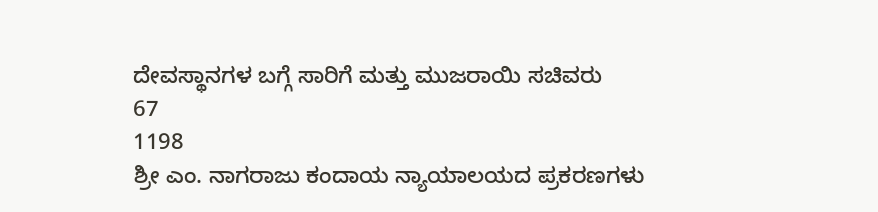ದೇವಸ್ಥಾನಗಳ ಬಗ್ಗೆ ಸಾರಿಗೆ ಮತ್ತು ಮುಜರಾಯಿ ಸಚಿವರು
67
1198
ಶ್ರೀ ಎಂ. ನಾಗರಾಜು ಕಂದಾಯ ನ್ಯಾಯಾಲಯದ ಪ್ರಕರಣಗಳು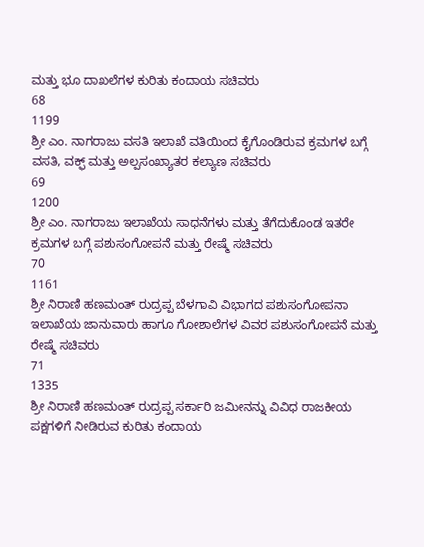ಮತ್ತು ಭೂ ದಾಖಲೆಗಳ ಕುರಿತು ಕಂದಾಯ ಸಚಿವರು
68
1199
ಶ್ರೀ ಎಂ. ನಾಗರಾಜು ವಸತಿ ಇಲಾಖೆ ವತಿಯಿಂದ ಕೈಗೊಂಡಿರುವ ಕ್ರಮಗಳ ಬಗ್ಗೆ ವಸತಿ, ವಕ್ಫ್ ಮತ್ತು ಅಲ್ಪಸಂಖ್ಯಾತರ ಕಲ್ಯಾಣ ಸಚಿವರು
69
1200
ಶ್ರೀ ಎಂ. ನಾಗರಾಜು ಇಲಾಖೆಯ ಸಾಧನೆಗಳು ಮತ್ತು ತೆಗೆದುಕೊಂಡ ಇತರೇ ಕ್ರಮಗಳ ಬಗ್ಗೆ ಪಶುಸಂಗೋಪನೆ ಮತ್ತು ರೇಷ್ಮೆ ಸಚಿವರು
70
1161
ಶ್ರೀ ನಿರಾಣಿ ಹಣಮಂತ್ ರುದ್ರಪ್ಪ ಬೆಳಗಾವಿ ವಿಭಾಗದ ಪಶುಸಂಗೋಪನಾ ಇಲಾಖೆಯ ಜಾನುವಾರು ಹಾಗೂ ಗೋಶಾಲೆಗಳ ವಿವರ ಪಶುಸಂಗೋಪನೆ ಮತ್ತು ರೇಷ್ಮೆ ಸಚಿವರು
71
1335
ಶ್ರೀ ನಿರಾಣಿ ಹಣಮಂತ್ ರುದ್ರಪ್ಪ ಸರ್ಕಾರಿ ಜಮೀನನ್ನು ವಿವಿಧ ರಾಜಕೀಯ ಪಕ್ಷಗಳಿಗೆ ನೀಡಿರುವ ಕುರಿತು ಕಂದಾಯ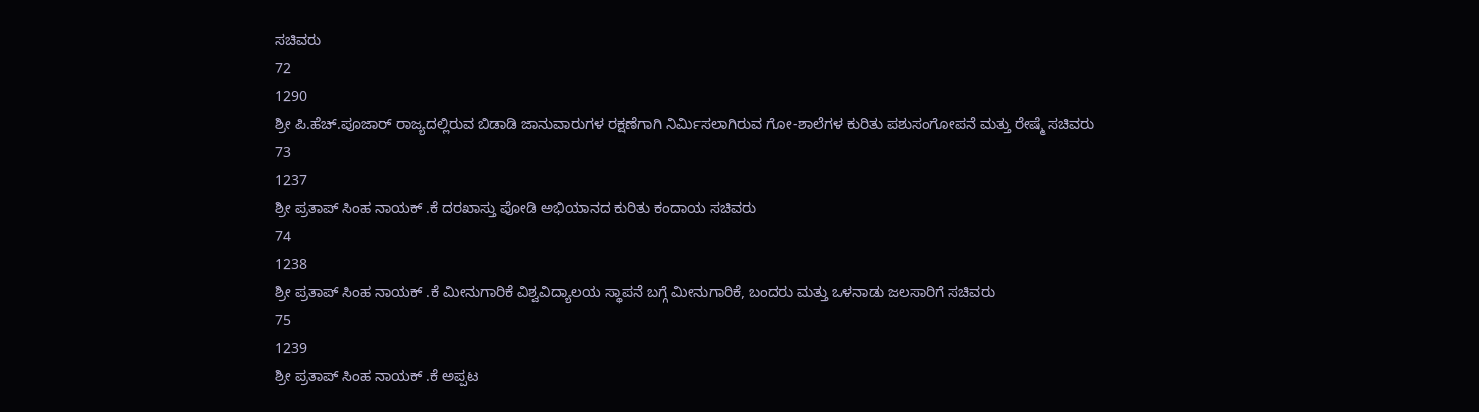ಸಚಿವರು
72
1290
ಶ್ರೀ ಪಿ.ಹೆಚ್.ಪೂಜಾರ್ ರಾಜ್ಯದಲ್ಲಿರುವ ಬಿಡಾಡಿ ಜಾನುವಾರುಗಳ ರಕ್ಷಣೆಗಾಗಿ ನಿರ್ಮಿಸಲಾಗಿರುವ ಗೋ-ಶಾಲೆಗಳ ಕುರಿತು ಪಶುಸಂಗೋಪನೆ ಮತ್ತು ರೇಷ್ಮೆ ಸಚಿವರು
73
1237
ಶ್ರೀ ಪ್ರತಾಪ್ ಸಿಂಹ ನಾಯಕ್ .ಕೆ ದರಖಾಸ್ತು ಪೋಡಿ ಅಭಿಯಾನದ ಕುರಿತು ಕಂದಾಯ ಸಚಿವರು
74
1238
ಶ್ರೀ ಪ್ರತಾಪ್ ಸಿಂಹ ನಾಯಕ್ .ಕೆ ಮೀನುಗಾರಿಕೆ ವಿಶ್ವವಿದ್ಯಾಲಯ ಸ್ಥಾಪನೆ ಬಗ್ಗೆ ಮೀನುಗಾರಿಕೆ, ಬಂದರು ಮತ್ತು ಒಳನಾಡು ಜಲಸಾರಿಗೆ ಸಚಿವರು
75
1239
ಶ್ರೀ ಪ್ರತಾಪ್ ಸಿಂಹ ನಾಯಕ್ .ಕೆ ಅಪ್ಪಟ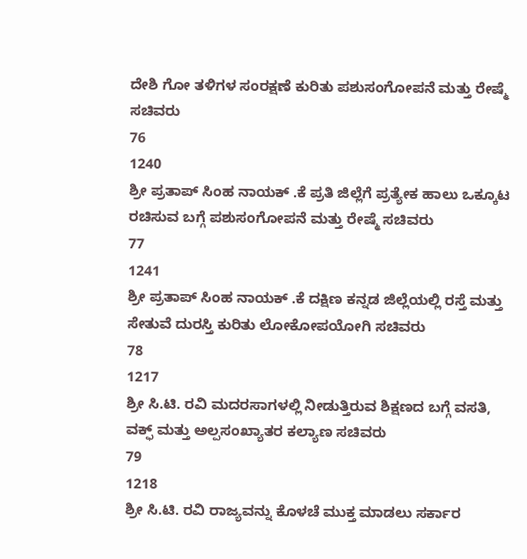ದೇಶಿ ಗೋ ತಳಿಗಳ ಸಂರಕ್ಷಣೆ ಕುರಿತು ಪಶುಸಂಗೋಪನೆ ಮತ್ತು ರೇಷ್ಮೆ ಸಚಿವರು
76
1240
ಶ್ರೀ ಪ್ರತಾಪ್ ಸಿಂಹ ನಾಯಕ್ .ಕೆ ಪ್ರತಿ ಜಿಲ್ಲೆಗೆ ಪ್ರತ್ಯೇಕ ಹಾಲು ಒಕ್ಕೂಟ ರಚಿಸುವ ಬಗ್ಗೆ ಪಶುಸಂಗೋಪನೆ ಮತ್ತು ರೇಷ್ಮೆ ಸಚಿವರು
77
1241
ಶ್ರೀ ಪ್ರತಾಪ್ ಸಿಂಹ ನಾಯಕ್ .ಕೆ ದಕ್ಷಿಣ ಕನ್ನಡ ಜಿಲ್ಲೆಯಲ್ಲಿ ರಸ್ತೆ ಮತ್ತು ಸೇತುವೆ ದುರಸ್ತಿ ಕುರಿತು ಲೋಕೋಪಯೋಗಿ ಸಚಿವರು
78
1217
ಶ್ರೀ ಸಿ.ಟಿ. ರವಿ ಮದರಸಾಗಳಲ್ಲಿ ನೀಡುತ್ತಿರುವ ಶಿಕ್ಷಣದ ಬಗ್ಗೆ ವಸತಿ, ವಕ್ಫ್ ಮತ್ತು ಅಲ್ಪಸಂಖ್ಯಾತರ ಕಲ್ಯಾಣ ಸಚಿವರು
79
1218
ಶ್ರೀ ಸಿ.ಟಿ. ರವಿ ರಾಜ್ಯವನ್ನು ಕೊಳಚೆ ಮುಕ್ತ ಮಾಡಲು ಸರ್ಕಾರ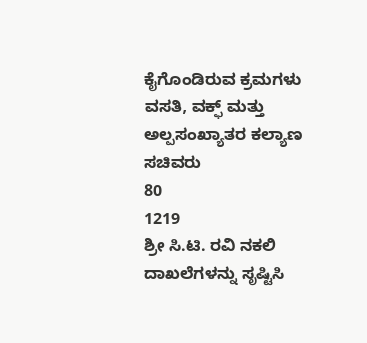ಕೈಗೊಂಡಿರುವ ಕ್ರಮಗಳು ವಸತಿ, ವಕ್ಫ್ ಮತ್ತು ಅಲ್ಪಸಂಖ್ಯಾತರ ಕಲ್ಯಾಣ ಸಚಿವರು
80
1219
ಶ್ರೀ ಸಿ.ಟಿ. ರವಿ ನಕಲಿ ದಾಖಲೆಗಳನ್ನು ಸೃಷ್ಟಿಸಿ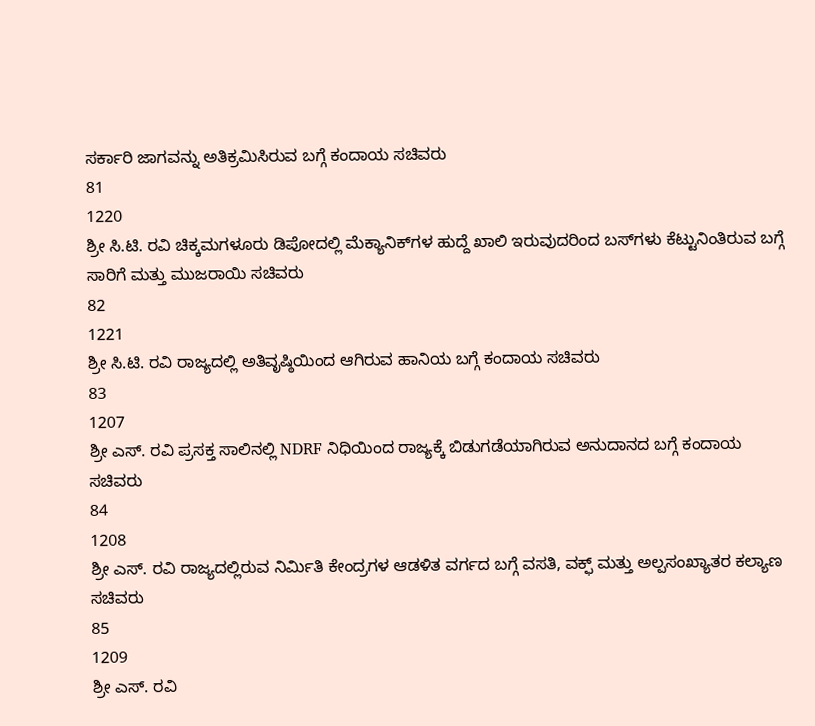ಸರ್ಕಾರಿ ಜಾಗವನ್ನು ಅತಿಕ್ರಮಿಸಿರುವ ಬಗ್ಗೆ ಕಂದಾಯ ಸಚಿವರು
81
1220
ಶ್ರೀ ಸಿ.ಟಿ. ರವಿ ಚಿಕ್ಕಮಗಳೂರು ಡಿಪೋದಲ್ಲಿ ಮೆಕ್ಯಾನಿಕ್‌ಗಳ ಹುದ್ದೆ ಖಾಲಿ ಇರುವುದರಿಂದ ಬಸ್‌ಗಳು ಕೆಟ್ಟುನಿಂತಿರುವ ಬಗ್ಗೆ ಸಾರಿಗೆ ಮತ್ತು ಮುಜರಾಯಿ ಸಚಿವರು
82
1221
ಶ್ರೀ ಸಿ.ಟಿ. ರವಿ ರಾಜ್ಯದಲ್ಲಿ ಅತಿವೃಷ್ಠಿಯಿಂದ ಆಗಿರುವ ಹಾನಿಯ ಬಗ್ಗೆ ಕಂದಾಯ ಸಚಿವರು
83
1207
ಶ್ರೀ ಎಸ್. ರವಿ ಪ್ರಸಕ್ತ ಸಾಲಿನಲ್ಲಿ NDRF ನಿಧಿಯಿಂದ ರಾಜ್ಯಕ್ಕೆ ಬಿಡುಗಡೆಯಾಗಿರುವ ಅನುದಾನದ ಬಗ್ಗೆ ಕಂದಾಯ ಸಚಿವರು
84
1208
ಶ್ರೀ ಎಸ್. ರವಿ ರಾಜ್ಯದಲ್ಲಿರುವ ನಿರ್ಮಿತಿ ಕೇಂದ್ರಗಳ ಆಡಳಿತ ವರ್ಗದ ಬಗ್ಗೆ ವಸತಿ, ವಕ್ಫ್ ಮತ್ತು ಅಲ್ಪಸಂಖ್ಯಾತರ ಕಲ್ಯಾಣ ಸಚಿವರು
85
1209
ಶ್ರೀ ಎಸ್. ರವಿ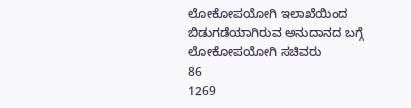ಲೋಕೋಪಯೋಗಿ ಇಲಾಖೆಯಿಂದ ಬಿಡುಗಡೆಯಾಗಿರುವ ಅನುದಾನದ ಬಗ್ಗೆ ಲೋಕೋಪಯೋಗಿ ಸಚಿವರು
86
1269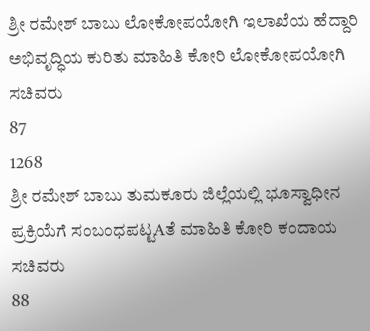ಶ್ರೀ ರಮೇಶ್ ಬಾಬು ಲೋಕೋಪಯೋಗಿ ಇಲಾಖೆಯ ಹೆದ್ದಾರಿ ಅಭಿವೃದ್ಧಿಯ ಕುರಿತು ಮಾಹಿತಿ ಕೋರಿ ಲೋಕೋಪಯೋಗಿ ಸಚಿವರು
87
1268
ಶ್ರೀ ರಮೇಶ್ ಬಾಬು ತುಮಕೂರು ಜಿಲ್ಲೆಯಲ್ಲಿ ಭೂಸ್ವಾಧೀನ ಪ್ರಕ್ರಿಯೆಗೆ ಸಂಬಂಧಪಟ್ಟAತೆ ಮಾಹಿತಿ ಕೋರಿ ಕಂದಾಯ ಸಚಿವರು
88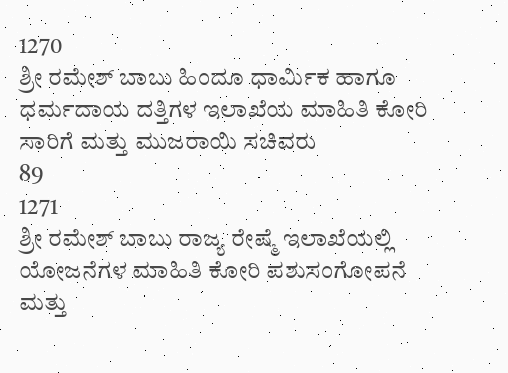1270
ಶ್ರೀ ರಮೇಶ್ ಬಾಬು ಹಿಂದೂ ಧಾರ್ಮಿಕ ಹಾಗೂ ಧರ್ಮದಾಯ ದತ್ತಿಗಳ ಇಲಾಖೆಯ ಮಾಹಿತಿ ಕೋರಿ ಸಾರಿಗೆ ಮತ್ತು ಮುಜರಾಯಿ ಸಚಿವರು
89
1271
ಶ್ರೀ ರಮೇಶ್ ಬಾಬು ರಾಜ್ಯ ರೇಷ್ಮೆ ಇಲಾಖೆಯಲ್ಲಿ ಯೋಜನೆಗಳ ಮಾಹಿತಿ ಕೋರಿ ಪಶುಸಂಗೋಪನೆ ಮತ್ತು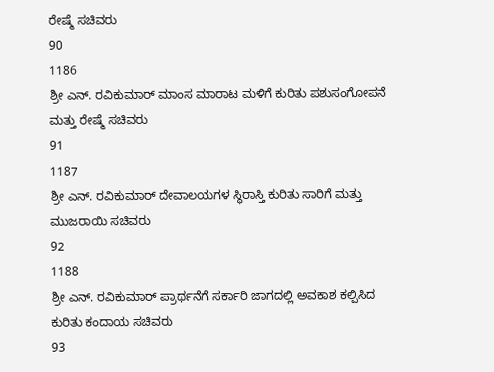ರೇಷ್ಮೆ ಸಚಿವರು
90
1186
ಶ್ರೀ ಎನ್. ರವಿಕುಮಾರ್ ಮಾಂಸ ಮಾರಾಟ ಮಳಿಗೆ ಕುರಿತು ಪಶುಸಂಗೋಪನೆ ಮತ್ತು ರೇಷ್ಮೆ ಸಚಿವರು
91
1187
ಶ್ರೀ ಎನ್. ರವಿಕುಮಾರ್ ದೇವಾಲಯಗಳ ಸ್ಥಿರಾಸ್ತಿ ಕುರಿತು ಸಾರಿಗೆ ಮತ್ತು ಮುಜರಾಯಿ ಸಚಿವರು
92
1188
ಶ್ರೀ ಎನ್. ರವಿಕುಮಾರ್ ಪ್ರಾರ್ಥನೆಗೆ ಸರ್ಕಾರಿ ಜಾಗದಲ್ಲಿ ಅವಕಾಶ ಕಲ್ಪಿಸಿದ ಕುರಿತು ಕಂದಾಯ ಸಚಿವರು
93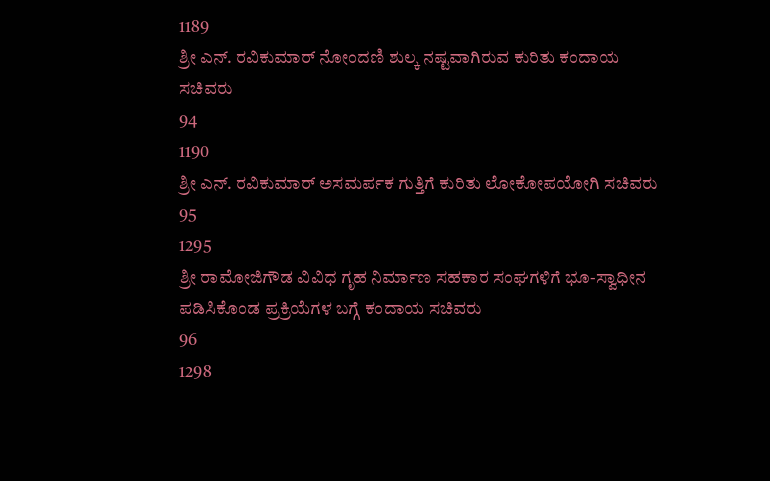1189
ಶ್ರೀ ಎನ್. ರವಿಕುಮಾರ್ ನೋಂದಣಿ ಶುಲ್ಕ ನಷ್ಟವಾಗಿರುವ ಕುರಿತು ಕಂದಾಯ ಸಚಿವರು
94
1190
ಶ್ರೀ ಎನ್. ರವಿಕುಮಾರ್ ಅಸಮರ್ಪಕ ಗುತ್ತಿಗೆ ಕುರಿತು ಲೋಕೋಪಯೋಗಿ ಸಚಿವರು
95
1295
ಶ್ರೀ ರಾಮೋಜಿಗೌಡ ವಿವಿಧ ಗೃಹ ನಿರ್ಮಾಣ ಸಹಕಾರ ಸಂಘಗಳಿಗೆ ಭೂ-ಸ್ವಾಧೀನ ಪಡಿಸಿಕೊಂಡ ಪ್ರಕ್ರಿಯೆಗಳ ಬಗ್ಗೆ ಕಂದಾಯ ಸಚಿವರು
96
1298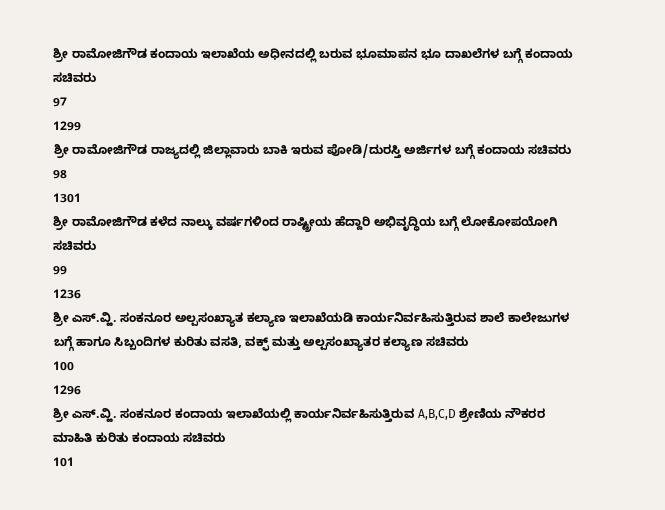ಶ್ರೀ ರಾಮೋಜಿಗೌಡ ಕಂದಾಯ ಇಲಾಖೆಯ ಅಧೀನದಲ್ಲಿ ಬರುವ ಭೂಮಾಪನ ಭೂ ದಾಖಲೆಗಳ ಬಗ್ಗೆ ಕಂದಾಯ ಸಚಿವರು
97
1299
ಶ್ರೀ ರಾಮೋಜಿಗೌಡ ರಾಜ್ಯದಲ್ಲಿ ಜಿಲ್ಲಾವಾರು ಬಾಕಿ ಇರುವ ಪೋಡಿ/ದುರಸ್ತಿ ಅರ್ಜಿಗಳ ಬಗ್ಗೆ ಕಂದಾಯ ಸಚಿವರು
98
1301
ಶ್ರೀ ರಾಮೋಜಿಗೌಡ ಕಳೆದ ನಾಲ್ಕು ವರ್ಷಗಳಿಂದ ರಾಷ್ಟ್ರೀಯ ಹೆದ್ದಾರಿ ಅಭಿವೃದ್ಧಿಯ ಬಗ್ಗೆ ಲೋಕೋಪಯೋಗಿ ಸಚಿವರು
99
1236
ಶ್ರೀ ಎಸ್.ವ್ಹಿ. ಸಂಕನೂರ ಅಲ್ಪಸಂಖ್ಯಾತ ಕಲ್ಯಾಣ ಇಲಾಖೆಯಡಿ ಕಾರ್ಯನಿರ್ವಹಿಸುತ್ತಿರುವ ಶಾಲೆ ಕಾಲೇಜುಗಳ ಬಗ್ಗೆ ಹಾಗೂ ಸಿಬ್ಬಂದಿಗಳ ಕುರಿತು ವಸತಿ, ವಕ್ಫ್ ಮತ್ತು ಅಲ್ಪಸಂಖ್ಯಾತರ ಕಲ್ಯಾಣ ಸಚಿವರು
100
1296
ಶ್ರೀ ಎಸ್.ವ್ಹಿ. ಸಂಕನೂರ ಕಂದಾಯ ಇಲಾಖೆಯಲ್ಲಿ ಕಾರ್ಯನಿರ್ವಹಿಸುತ್ತಿರುವ A,B,C,D ಶ್ರೇಣಿಯ ನೌಕರರ ಮಾಹಿತಿ ಕುರಿತು ಕಂದಾಯ ಸಚಿವರು
101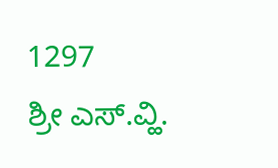1297
ಶ್ರೀ ಎಸ್.ವ್ಹಿ.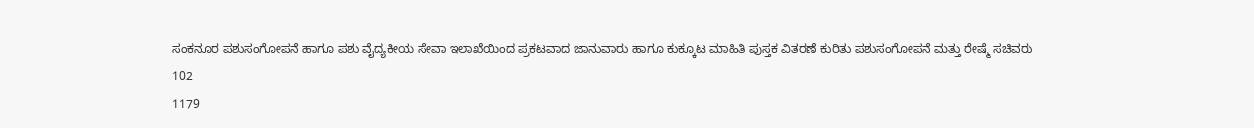ಸಂಕನೂರ ಪಶುಸಂಗೋಪನೆ ಹಾಗೂ ಪಶು ವೈದ್ಯಕೀಯ ಸೇವಾ ಇಲಾಖೆಯಿಂದ ಪ್ರಕಟವಾದ ಜಾನುವಾರು ಹಾಗೂ ಕುಕ್ಕೂಟ ಮಾಹಿತಿ ಪುಸ್ತಕ ವಿತರಣೆ ಕುರಿತು ಪಶುಸಂಗೋಪನೆ ಮತ್ತು ರೇಷ್ಮೆ ಸಚಿವರು
102
1179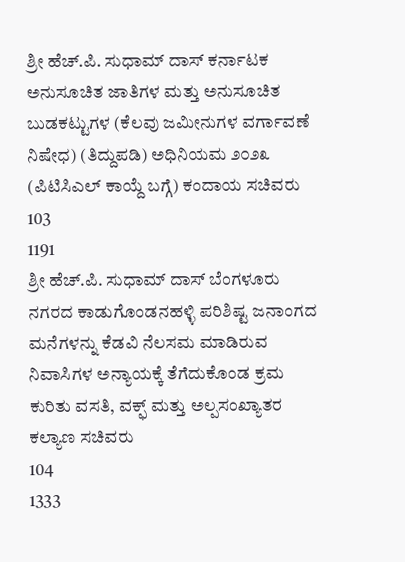ಶ್ರೀ ಹೆಚ್.ಪಿ. ಸುಧಾಮ್ ದಾಸ್ ಕರ್ನಾಟಕ ಅನುಸೂಚಿತ ಜಾತಿಗಳ ಮತ್ತು ಅನುಸೂಚಿತ ಬುಡಕಟ್ಟುಗಳ (ಕೆಲವು ಜಮೀನುಗಳ ವರ್ಗಾವಣೆ ನಿಷೇಧ) (ತಿದ್ದುಪಡಿ) ಅಧಿನಿಯಮ ೨೦೨೩ (ಪಿಟಿಸಿಎಲ್ ಕಾಯ್ದೆ ಬಗ್ಗೆ) ಕಂದಾಯ ಸಚಿವರು
103
1191
ಶ್ರೀ ಹೆಚ್.ಪಿ. ಸುಧಾಮ್ ದಾಸ್ ಬೆಂಗಳೂರು ನಗರದ ಕಾಡುಗೊಂಡನಹಳ್ಳಿ ಪರಿಶಿಷ್ಟ ಜನಾಂಗದ ಮನೆಗಳನ್ನು ಕೆಡವಿ ನೆಲಸಮ ಮಾಡಿರುವ ನಿವಾಸಿಗಳ ಅನ್ಯಾಯಕ್ಕೆ ತೆಗೆದುಕೊಂಡ ಕ್ರಮ ಕುರಿತು ವಸತಿ, ವಕ್ಫ್ ಮತ್ತು ಅಲ್ಪಸಂಖ್ಯಾತರ ಕಲ್ಯಾಣ ಸಚಿವರು
104
1333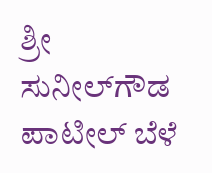ಶ್ರೀ ಸುನೀಲ್‌ಗೌಡ ಪಾಟೀಲ್ ಬೆಳೆ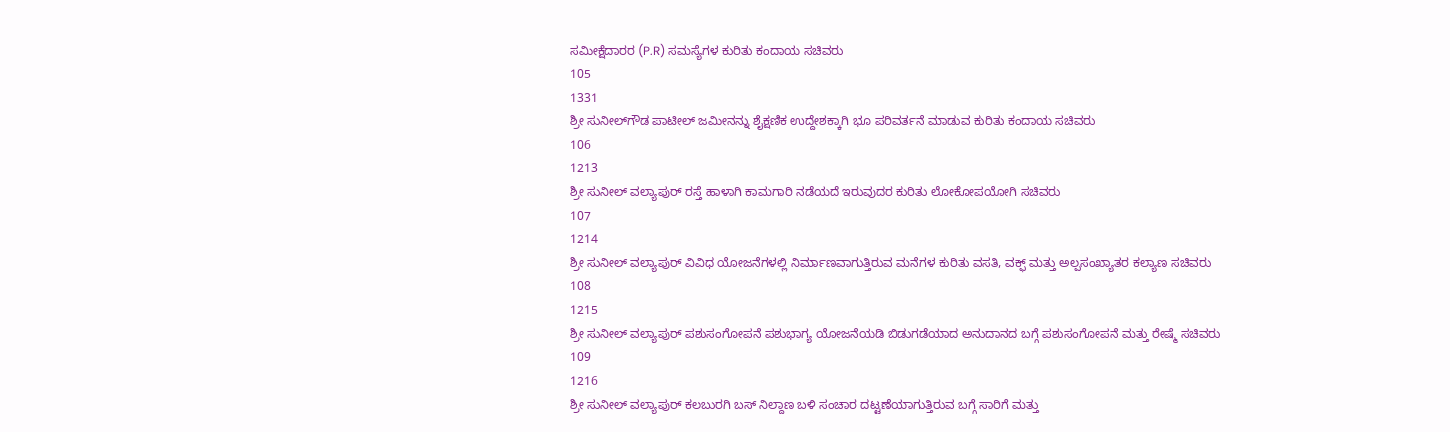ಸಮೀಕ್ಷೆದಾರರ (P.R) ಸಮಸ್ಯೆಗಳ ಕುರಿತು ಕಂದಾಯ ಸಚಿವರು
105
1331
ಶ್ರೀ ಸುನೀಲ್‌ಗೌಡ ಪಾಟೀಲ್ ಜಮೀನನ್ನು ಶೈಕ್ಷಣಿಕ ಉದ್ದೇಶಕ್ಕಾಗಿ ಭೂ ಪರಿವರ್ತನೆ ಮಾಡುವ ಕುರಿತು ಕಂದಾಯ ಸಚಿವರು
106
1213
ಶ್ರೀ ಸುನೀಲ್ ವಲ್ಯಾಪುರ್ ರಸ್ತೆ ಹಾಳಾಗಿ ಕಾಮಗಾರಿ ನಡೆಯದೆ ಇರುವುದರ ಕುರಿತು ಲೋಕೋಪಯೋಗಿ ಸಚಿವರು
107
1214
ಶ್ರೀ ಸುನೀಲ್ ವಲ್ಯಾಪುರ್ ವಿವಿಧ ಯೋಜನೆಗಳಲ್ಲಿ ನಿರ್ಮಾಣವಾಗುತ್ತಿರುವ ಮನೆಗಳ ಕುರಿತು ವಸತಿ, ವಕ್ಫ್ ಮತ್ತು ಅಲ್ಪಸಂಖ್ಯಾತರ ಕಲ್ಯಾಣ ಸಚಿವರು
108
1215
ಶ್ರೀ ಸುನೀಲ್ ವಲ್ಯಾಪುರ್ ಪಶುಸಂಗೋಪನೆ ಪಶುಭಾಗ್ಯ ಯೋಜನೆಯಡಿ ಬಿಡುಗಡೆಯಾದ ಅನುದಾನದ ಬಗ್ಗೆ ಪಶುಸಂಗೋಪನೆ ಮತ್ತು ರೇಷ್ಮೆ ಸಚಿವರು
109
1216
ಶ್ರೀ ಸುನೀಲ್ ವಲ್ಯಾಪುರ್ ಕಲಬುರಗಿ ಬಸ್ ನಿಲ್ದಾಣ ಬಳಿ ಸಂಚಾರ ದಟ್ಟಣೆಯಾಗುತ್ತಿರುವ ಬಗ್ಗೆ ಸಾರಿಗೆ ಮತ್ತು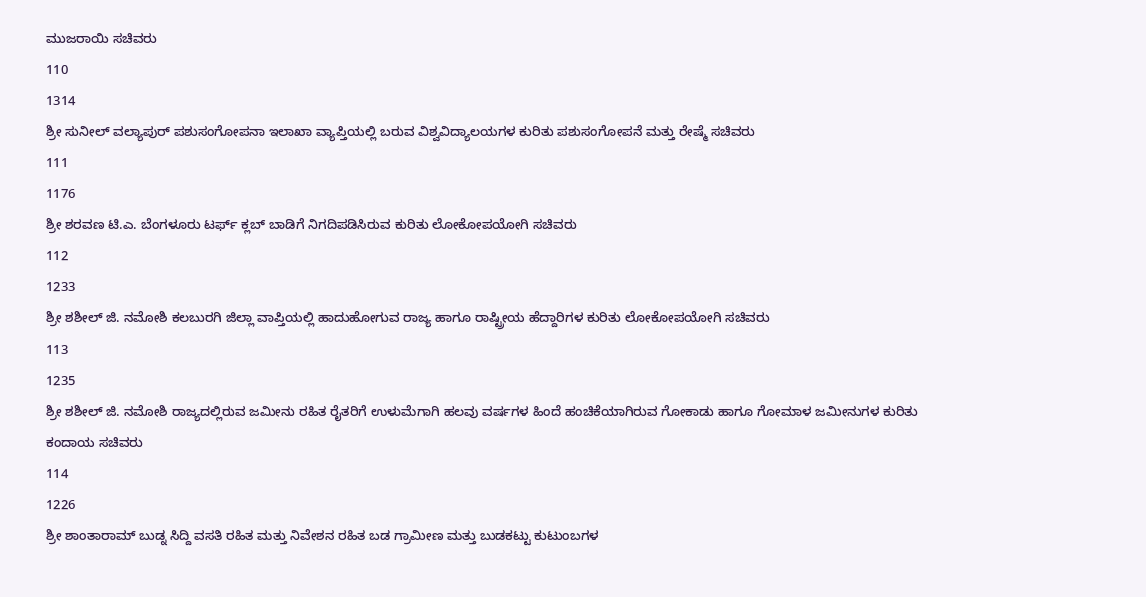ಮುಜರಾಯಿ ಸಚಿವರು
110
1314
ಶ್ರೀ ಸುನೀಲ್ ವಲ್ಯಾಪುರ್ ಪಶುಸಂಗೋಪನಾ ಇಲಾಖಾ ವ್ಯಾಪ್ತಿಯಲ್ಲಿ ಬರುವ ವಿಶ್ವವಿದ್ಯಾಲಯಗಳ ಕುರಿತು ಪಶುಸಂಗೋಪನೆ ಮತ್ತು ರೇಷ್ಮೆ ಸಚಿವರು
111
1176
ಶ್ರೀ ಶರವಣ ಟಿ.ಎ. ಬೆಂಗಳೂರು ಟರ್ಫ್ ಕ್ಲಬ್ ಬಾಡಿಗೆ ನಿಗದಿಪಡಿಸಿರುವ ಕುರಿತು ಲೋಕೋಪಯೋಗಿ ಸಚಿವರು
112
1233
ಶ್ರೀ ಶಶೀಲ್ ಜಿ. ನಮೋಶಿ ಕಲಬುರಗಿ ಜಿಲ್ಲಾ ವಾಪ್ತಿಯಲ್ಲಿ ಹಾದುಹೋಗುವ ರಾಜ್ಯ ಹಾಗೂ ರಾಷ್ಟ್ರೀಯ ಹೆದ್ದಾರಿಗಳ ಕುರಿತು ಲೋಕೋಪಯೋಗಿ ಸಚಿವರು
113
1235
ಶ್ರೀ ಶಶೀಲ್ ಜಿ. ನಮೋಶಿ ರಾಜ್ಯದಲ್ಲಿರುವ ಜಮೀನು ರಹಿತ ರೈತರಿಗೆ ಉಳುಮೆಗಾಗಿ ಹಲವು ವರ್ಷಗಳ ಹಿಂದೆ ಹಂಚಿಕೆಯಾಗಿರುವ ಗೋಕಾಡು ಹಾಗೂ ಗೋಮಾಳ ಜಮೀನುಗಳ ಕುರಿತು ಕಂದಾಯ ಸಚಿವರು
114
1226
ಶ್ರೀ ಶಾಂತಾರಾಮ್ ಬುಡ್ನ ಸಿದ್ದಿ ವಸತಿ ರಹಿತ ಮತ್ತು ನಿವೇಶನ ರಹಿತ ಬಡ ಗ್ರಾಮೀಣ ಮತ್ತು ಬುಡಕಟ್ಟು ಕುಟುಂಬಗಳ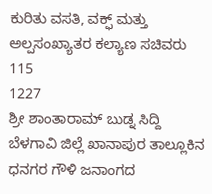ಕುರಿತು ವಸತಿ, ವಕ್ಫ್ ಮತ್ತು ಅಲ್ಪಸಂಖ್ಯಾತರ ಕಲ್ಯಾಣ ಸಚಿವರು
115
1227
ಶ್ರೀ ಶಾಂತಾರಾಮ್ ಬುಡ್ನ ಸಿದ್ದಿ ಬೆಳಗಾವಿ ಜಿಲ್ಲೆ ಖಾನಾಪುರ ತಾಲ್ಲೂಕಿನ ಧನಗರ ಗೌಳಿ ಜನಾಂಗದ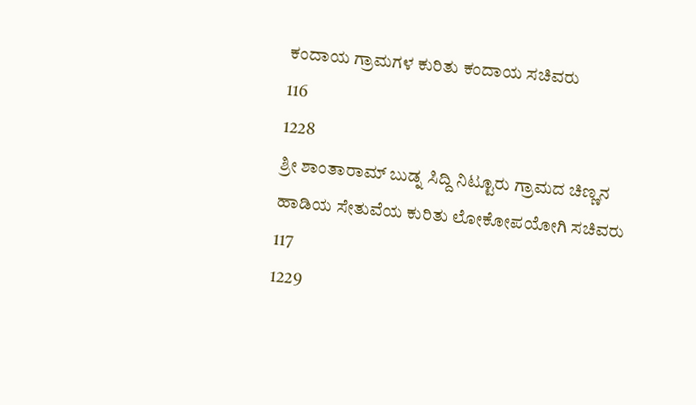ಕಂದಾಯ ಗ್ರಾಮಗಳ ಕುರಿತು ಕಂದಾಯ ಸಚಿವರು
116
1228
ಶ್ರೀ ಶಾಂತಾರಾಮ್ ಬುಡ್ನ ಸಿದ್ದಿ ನಿಟ್ಟೂರು ಗ್ರಾಮದ ಚಿಣ್ಣನ ಹಾಡಿಯ ಸೇತುವೆಯ ಕುರಿತು ಲೋಕೋಪಯೋಗಿ ಸಚಿವರು
117
1229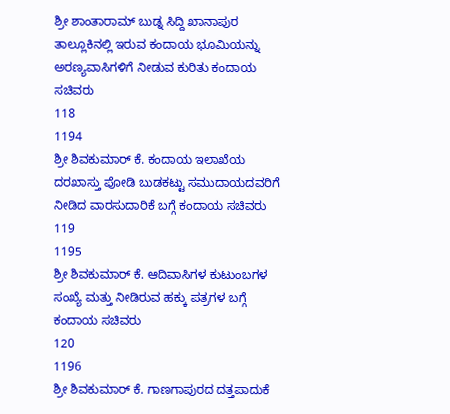ಶ್ರೀ ಶಾಂತಾರಾಮ್ ಬುಡ್ನ ಸಿದ್ದಿ ಖಾನಾಪುರ ತಾಲ್ಲೂಕಿನಲ್ಲಿ ಇರುವ ಕಂದಾಯ ಭೂಮಿಯನ್ನು ಅರಣ್ಯವಾಸಿಗಳಿಗೆ ನೀಡುವ ಕುರಿತು ಕಂದಾಯ ಸಚಿವರು
118
1194
ಶ್ರೀ ಶಿವಕುಮಾರ್ ಕೆ. ಕಂದಾಯ ಇಲಾಖೆಯ ದರಖಾಸ್ತು ಪೋಡಿ ಬುಡಕಟ್ಟು ಸಮುದಾಯದವರಿಗೆ ನೀಡಿದ ವಾರಸುದಾರಿಕೆ ಬಗ್ಗೆ ಕಂದಾಯ ಸಚಿವರು
119
1195
ಶ್ರೀ ಶಿವಕುಮಾರ್ ಕೆ. ಆದಿವಾಸಿಗಳ ಕುಟುಂಬಗಳ ಸಂಖ್ಯೆ ಮತ್ತು ನೀಡಿರುವ ಹಕ್ಕು ಪತ್ರಗಳ ಬಗ್ಗೆ ಕಂದಾಯ ಸಚಿವರು
120
1196
ಶ್ರೀ ಶಿವಕುಮಾರ್ ಕೆ. ಗಾಣಗಾಪುರದ ದತ್ತಪಾದುಕೆ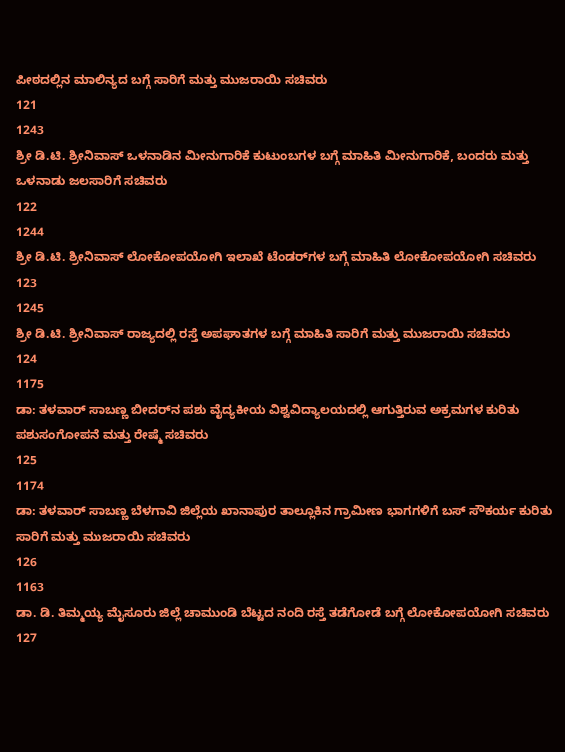ಪೀಠದಲ್ಲಿನ ಮಾಲಿನ್ಯದ ಬಗ್ಗೆ ಸಾರಿಗೆ ಮತ್ತು ಮುಜರಾಯಿ ಸಚಿವರು
121
1243
ಶ್ರೀ ಡಿ.ಟಿ. ಶ್ರೀನಿವಾಸ್ ಒಳನಾಡಿನ ಮೀನುಗಾರಿಕೆ ಕುಟುಂಬಗಳ ಬಗ್ಗೆ ಮಾಹಿತಿ ಮೀನುಗಾರಿಕೆ, ಬಂದರು ಮತ್ತು ಒಳನಾಡು ಜಲಸಾರಿಗೆ ಸಚಿವರು
122
1244
ಶ್ರೀ ಡಿ.ಟಿ. ಶ್ರೀನಿವಾಸ್ ಲೋಕೋಪಯೋಗಿ ಇಲಾಖೆ ಟೆಂಡರ್‌ಗಳ ಬಗ್ಗೆ ಮಾಹಿತಿ ಲೋಕೋಪಯೋಗಿ ಸಚಿವರು
123
1245
ಶ್ರೀ ಡಿ.ಟಿ. ಶ್ರೀನಿವಾಸ್ ರಾಜ್ಯದಲ್ಲಿ ರಸ್ತೆ ಅಪಘಾತಗಳ ಬಗ್ಗೆ ಮಾಹಿತಿ ಸಾರಿಗೆ ಮತ್ತು ಮುಜರಾಯಿ ಸಚಿವರು
124
1175
ಡಾ: ತಳವಾರ್ ಸಾಬಣ್ಣ ಬೀದರ್‌ನ ಪಶು ವೈದ್ಯಕೀಯ ವಿಶ್ವವಿದ್ಯಾಲಯದಲ್ಲಿ ಆಗುತ್ತಿರುವ ಅಕ್ರಮಗಳ ಕುರಿತು ಪಶುಸಂಗೋಪನೆ ಮತ್ತು ರೇಷ್ಮೆ ಸಚಿವರು
125
1174
ಡಾ: ತಳವಾರ್ ಸಾಬಣ್ಣ ಬೆಳಗಾವಿ ಜಿಲ್ಲೆಯ ಖಾನಾಪುರ ತಾಲ್ಲೂಕಿನ ಗ್ರಾಮೀಣ ಭಾಗಗಳಿಗೆ ಬಸ್ ಸೌಕರ್ಯ ಕುರಿತು ಸಾರಿಗೆ ಮತ್ತು ಮುಜರಾಯಿ ಸಚಿವರು
126
1163
ಡಾ. ಡಿ. ತಿಮ್ಮಯ್ಯ ಮೈಸೂರು ಜಿಲ್ಲೆ ಚಾಮುಂಡಿ ಬೆಟ್ಟದ ನಂದಿ ರಸ್ತೆ ತಡೆಗೋಡೆ ಬಗ್ಗೆ ಲೋಕೋಪಯೋಗಿ ಸಚಿವರು
127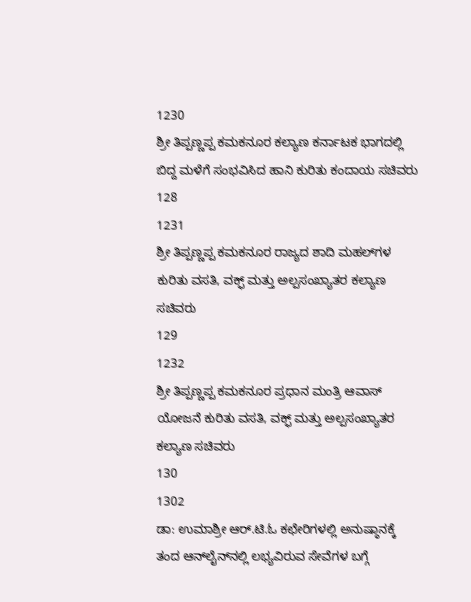1230
ಶ್ರೀ ತಿಪ್ಪಣ್ಣಪ್ಪ ಕಮಕನೂರ ಕಲ್ಯಾಣ ಕರ್ನಾಟಕ ಭಾಗದಲ್ಲಿ ಬಿದ್ದ ಮಳೆಗೆ ಸಂಭವಿಸಿದ ಹಾನಿ ಕುರಿತು ಕಂದಾಯ ಸಚಿವರು
128
1231
ಶ್ರೀ ತಿಪ್ಪಣ್ಣಪ್ಪ ಕಮಕನೂರ ರಾಜ್ಯದ ಶಾದಿ ಮಹಲ್‌ಗಳ ಕುರಿತು ವಸತಿ, ವಕ್ಫ್ ಮತ್ತು ಅಲ್ಪಸಂಖ್ಯಾತರ ಕಲ್ಯಾಣ ಸಚಿವರು
129
1232
ಶ್ರೀ ತಿಪ್ಪಣ್ಣಪ್ಪ ಕಮಕನೂರ ಪ್ರಧಾನ ಮಂತ್ರಿ ಆವಾಸ್ ಯೋಜನೆ ಕುರಿತು ವಸತಿ, ವಕ್ಫ್ ಮತ್ತು ಅಲ್ಪಸಂಖ್ಯಾತರ ಕಲ್ಯಾಣ ಸಚಿವರು
130
1302
ಡಾ: ಉಮಾಶ್ರೀ ಆರ್.ಟಿ.ಓ ಕಛೇರಿಗಳಲ್ಲಿ ಅನುಷ್ಠಾನಕ್ಕೆ ತಂದ ಆನ್‌ಲೈನ್‌ನಲ್ಲಿ ಲಭ್ಯವಿರುವ ಸೇವೆಗಳ ಬಗ್ಗೆ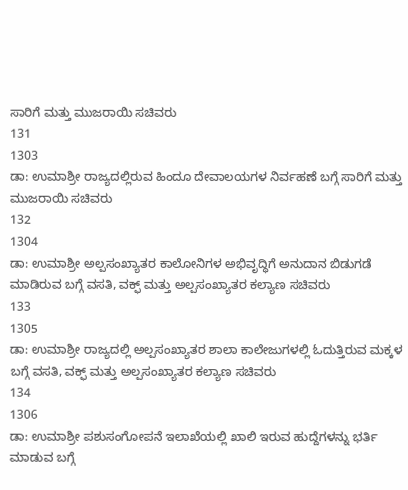ಸಾರಿಗೆ ಮತ್ತು ಮುಜರಾಯಿ ಸಚಿವರು
131
1303
ಡಾ: ಉಮಾಶ್ರೀ ರಾಜ್ಯದಲ್ಲಿರುವ ಹಿಂದೂ ದೇವಾಲಯಗಳ ನಿರ್ವಹಣೆ ಬಗ್ಗೆ ಸಾರಿಗೆ ಮತ್ತು ಮುಜರಾಯಿ ಸಚಿವರು
132
1304
ಡಾ: ಉಮಾಶ್ರೀ ಅಲ್ಪಸಂಖ್ಯಾತರ ಕಾಲೋನಿಗಳ ಅಭಿವೃದ್ಧಿಗೆ ಅನುದಾನ ಬಿಡುಗಡೆ ಮಾಡಿರುವ ಬಗ್ಗೆ ವಸತಿ, ವಕ್ಫ್ ಮತ್ತು ಅಲ್ಪಸಂಖ್ಯಾತರ ಕಲ್ಯಾಣ ಸಚಿವರು
133
1305
ಡಾ: ಉಮಾಶ್ರೀ ರಾಜ್ಯದಲ್ಲಿ ಅಲ್ಪಸಂಖ್ಯಾತರ ಶಾಲಾ ಕಾಲೇಜುಗಳಲ್ಲಿ ಓದುತ್ತಿರುವ ಮಕ್ಕಳ ಬಗ್ಗೆ ವಸತಿ, ವಕ್ಫ್ ಮತ್ತು ಅಲ್ಪಸಂಖ್ಯಾತರ ಕಲ್ಯಾಣ ಸಚಿವರು
134
1306
ಡಾ: ಉಮಾಶ್ರೀ ಪಶುಸಂಗೋಪನೆ ಇಲಾಖೆಯಲ್ಲಿ ಖಾಲಿ ಇರುವ ಹುದ್ದೆಗಳನ್ನು ಭರ್ತಿ ಮಾಡುವ ಬಗ್ಗೆ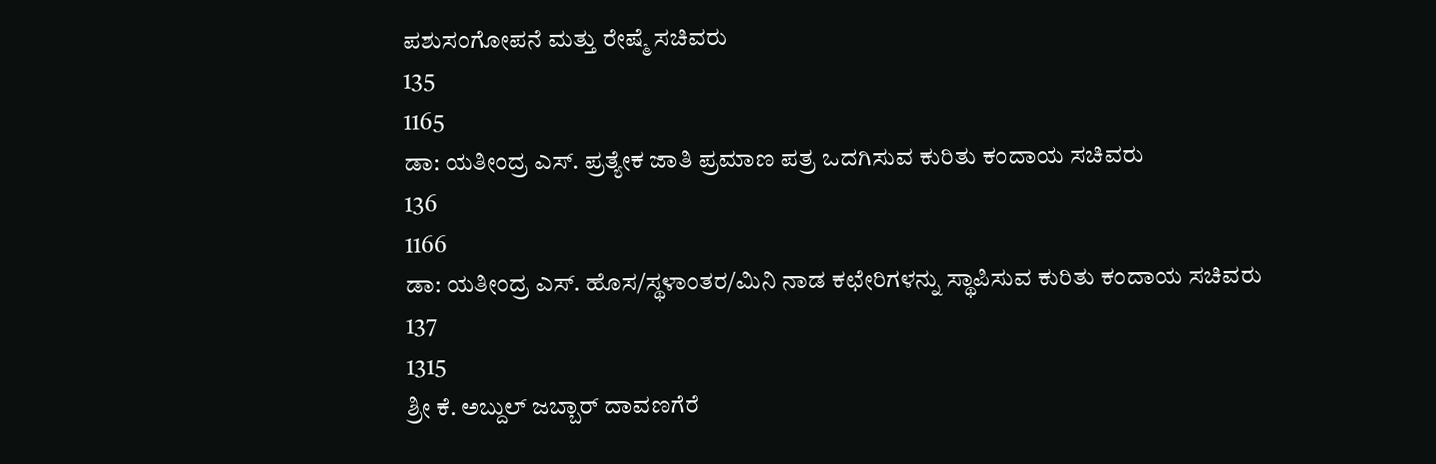ಪಶುಸಂಗೋಪನೆ ಮತ್ತು ರೇಷ್ಮೆ ಸಚಿವರು
135
1165
ಡಾ: ಯತೀಂದ್ರ ಎಸ್. ಪ್ರತ್ಯೇಕ ಜಾತಿ ಪ್ರಮಾಣ ಪತ್ರ ಒದಗಿಸುವ ಕುರಿತು ಕಂದಾಯ ಸಚಿವರು
136
1166
ಡಾ: ಯತೀಂದ್ರ ಎಸ್. ಹೊಸ/ಸ್ಥಳಾಂತರ/ಮಿನಿ ನಾಡ ಕಛೇರಿಗಳನ್ನು ಸ್ಥಾಪಿಸುವ ಕುರಿತು ಕಂದಾಯ ಸಚಿವರು
137
1315
ಶ್ರೀ ಕೆ. ಅಬ್ದುಲ್ ಜಬ್ಬಾರ್ ದಾವಣಗೆರೆ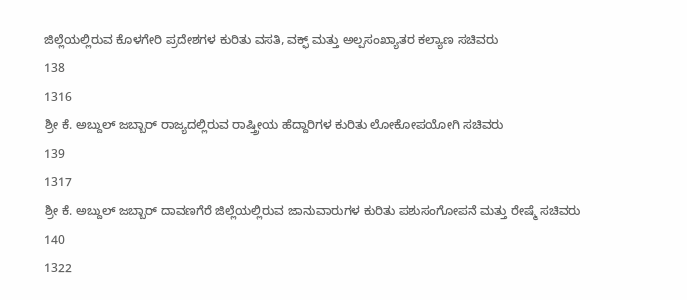ಜಿಲ್ಲೆಯಲ್ಲಿರುವ ಕೊಳಗೇರಿ ಪ್ರದೇಶಗಳ ಕುರಿತು ವಸತಿ, ವಕ್ಫ್ ಮತ್ತು ಅಲ್ಪಸಂಖ್ಯಾತರ ಕಲ್ಯಾಣ ಸಚಿವರು
138
1316
ಶ್ರೀ ಕೆ. ಅಬ್ದುಲ್ ಜಬ್ಬಾರ್ ರಾಜ್ಯದಲ್ಲಿರುವ ರಾಷ್ತ್ರೀಯ ಹೆದ್ದಾರಿಗಳ ಕುರಿತು ಲೋಕೋಪಯೋಗಿ ಸಚಿವರು
139
1317
ಶ್ರೀ ಕೆ. ಅಬ್ದುಲ್ ಜಬ್ಬಾರ್ ದಾವಣಗೆರೆ ಜಿಲ್ಲೆಯಲ್ಲಿರುವ ಜಾನುವಾರುಗಳ ಕುರಿತು ಪಶುಸಂಗೋಪನೆ ಮತ್ತು ರೇಷ್ಮೆ ಸಚಿವರು
140
1322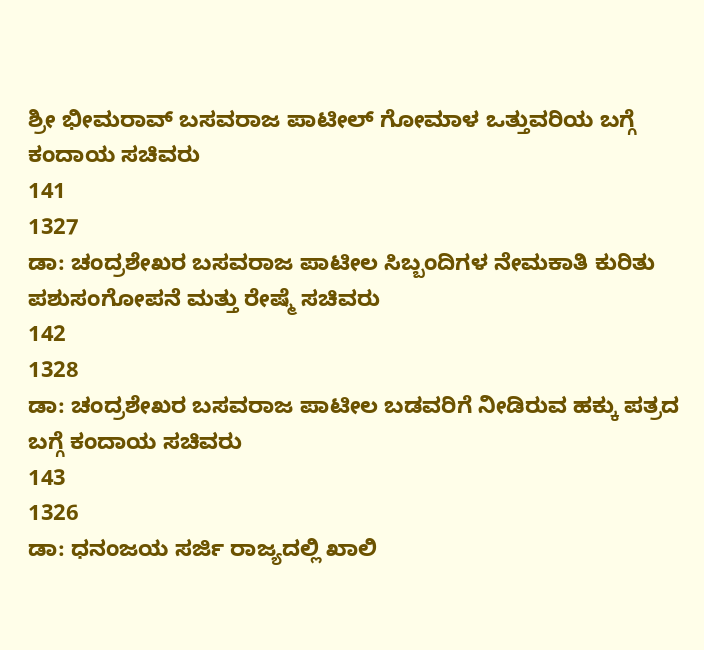ಶ್ರೀ ಭೀಮರಾವ್ ಬಸವರಾಜ ಪಾಟೀಲ್ ಗೋಮಾಳ ಒತ್ತುವರಿಯ ಬಗ್ಗೆ ಕಂದಾಯ ಸಚಿವರು
141
1327
ಡಾ: ಚಂದ್ರಶೇಖರ ಬಸವರಾಜ ಪಾಟೀಲ ಸಿಬ್ಬಂದಿಗಳ ನೇಮಕಾತಿ ಕುರಿತು ಪಶುಸಂಗೋಪನೆ ಮತ್ತು ರೇಷ್ಮೆ ಸಚಿವರು
142
1328
ಡಾ: ಚಂದ್ರಶೇಖರ ಬಸವರಾಜ ಪಾಟೀಲ ಬಡವರಿಗೆ ನೀಡಿರುವ ಹಕ್ಕು ಪತ್ರದ ಬಗ್ಗೆ ಕಂದಾಯ ಸಚಿವರು
143
1326
ಡಾ: ಧನಂಜಯ ಸರ್ಜಿ ರಾಜ್ಯದಲ್ಲಿ ಖಾಲಿ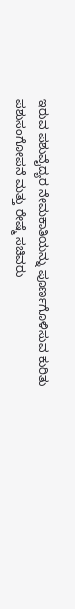ಇರುವ ಪಶುವೈದ್ಯರ ನೇಮಕಾತಿಯನ್ನು ಪೂರ್ಣಗೊಳಿಸುವ ಕುರಿತು ಪಶುಸಂಗೋಪನೆ ಮತ್ತು ರೇಷ್ಮೆ ಸಚಿವರು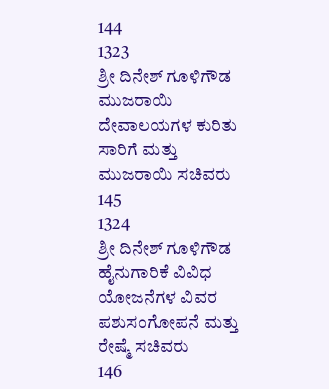144
1323
ಶ್ರೀ ದಿನೇಶ್ ಗೂಳಿಗೌಡ ಮುಜರಾಯಿ ದೇವಾಲಯಗಳ ಕುರಿತು ಸಾರಿಗೆ ಮತ್ತು ಮುಜರಾಯಿ ಸಚಿವರು
145
1324
ಶ್ರೀ ದಿನೇಶ್ ಗೂಳಿಗೌಡ ಹೈನುಗಾರಿಕೆ ವಿವಿಧ ಯೋಜನೆಗಳ ವಿವರ ಪಶುಸಂಗೋಪನೆ ಮತ್ತು ರೇಷ್ಮೆ ಸಚಿವರು
146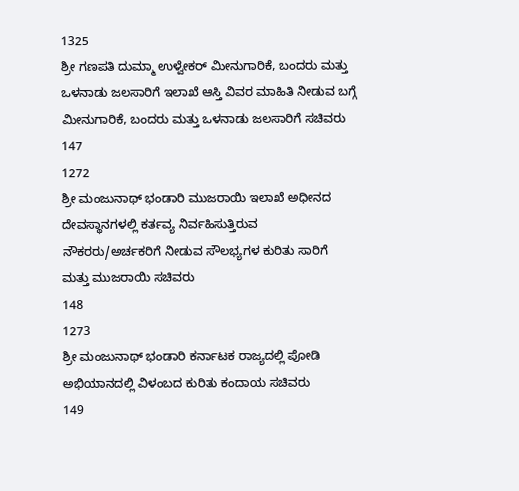1325
ಶ್ರೀ ಗಣಪತಿ ದುಮ್ಮಾ ಉಳ್ವೇಕರ್ ಮೀನುಗಾರಿಕೆ, ಬಂದರು ಮತ್ತು ಒಳನಾಡು ಜಲಸಾರಿಗೆ ಇಲಾಖೆ ಆಸ್ತಿ ವಿವರ ಮಾಹಿತಿ ನೀಡುವ ಬಗ್ಗೆ ಮೀನುಗಾರಿಕೆ, ಬಂದರು ಮತ್ತು ಒಳನಾಡು ಜಲಸಾರಿಗೆ ಸಚಿವರು
147
1272
ಶ್ರೀ ಮಂಜುನಾಥ್ ಭಂಡಾರಿ ಮುಜರಾಯಿ ಇಲಾಖೆ ಅಧೀನದ ದೇವಸ್ಥಾನಗಳಲ್ಲಿ ಕರ್ತವ್ಯ ನಿರ್ವಹಿಸುತ್ತಿರುವ ನೌಕರರು/ಅರ್ಚಕರಿಗೆ ನೀಡುವ ಸೌಲಭ್ಯಗಳ ಕುರಿತು ಸಾರಿಗೆ ಮತ್ತು ಮುಜರಾಯಿ ಸಚಿವರು
148
1273
ಶ್ರೀ ಮಂಜುನಾಥ್ ಭಂಡಾರಿ ಕರ್ನಾಟಕ ರಾಜ್ಯದಲ್ಲಿ ಪೋಡಿ ಅಭಿಯಾನದಲ್ಲಿ ವಿಳಂಬದ ಕುರಿತು ಕಂದಾಯ ಸಚಿವರು
149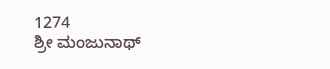1274
ಶ್ರೀ ಮಂಜುನಾಥ್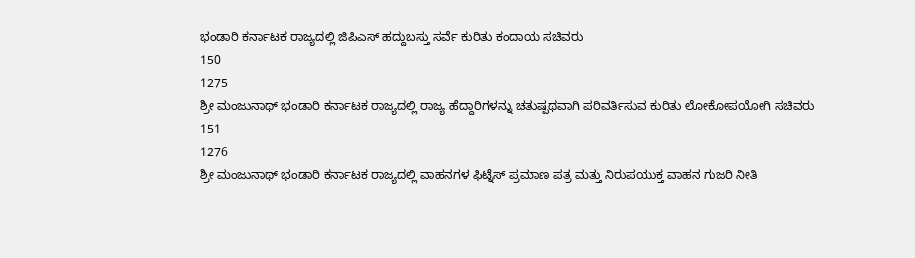ಭಂಡಾರಿ ಕರ್ನಾಟಕ ರಾಜ್ಯದಲ್ಲಿ ಜಿಪಿಎಸ್ ಹದ್ದುಬಸ್ತು ಸರ್ವೆ ಕುರಿತು ಕಂದಾಯ ಸಚಿವರು
150
1275
ಶ್ರೀ ಮಂಜುನಾಥ್ ಭಂಡಾರಿ ಕರ್ನಾಟಕ ರಾಜ್ಯದಲ್ಲಿ ರಾಜ್ಯ ಹೆದ್ದಾರಿಗಳನ್ನು ಚತುಷ್ಪಥವಾಗಿ ಪರಿವರ್ತಿಸುವ ಕುರಿತು ಲೋಕೋಪಯೋಗಿ ಸಚಿವರು
151
1276
ಶ್ರೀ ಮಂಜುನಾಥ್ ಭಂಡಾರಿ ಕರ್ನಾಟಕ ರಾಜ್ಯದಲ್ಲಿ ವಾಹನಗಳ ಫಿಟ್ನೆಸ್ ಪ್ರಮಾಣ ಪತ್ರ ಮತ್ತು ನಿರುಪಯುಕ್ತ ವಾಹನ ಗುಜರಿ ನೀತಿ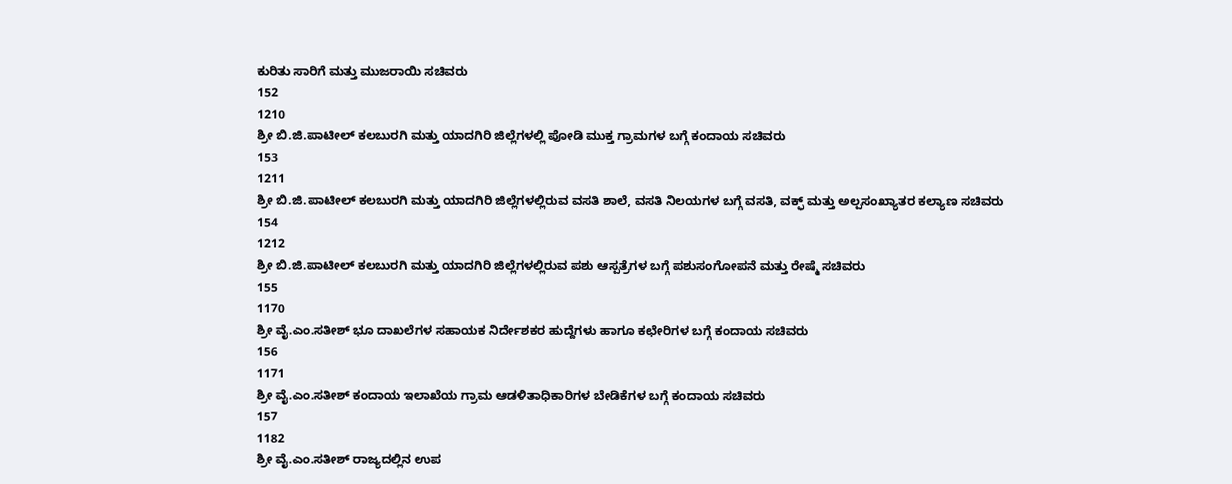ಕುರಿತು ಸಾರಿಗೆ ಮತ್ತು ಮುಜರಾಯಿ ಸಚಿವರು
152
1210
ಶ್ರೀ ಬಿ.ಜಿ.ಪಾಟೀಲ್ ಕಲಬುರಗಿ ಮತ್ತು ಯಾದಗಿರಿ ಜಿಲ್ಲೆಗಳಲ್ಲಿ ಪೋಡಿ ಮುಕ್ತ ಗ್ರಾಮಗಳ ಬಗ್ಗೆ ಕಂದಾಯ ಸಚಿವರು
153
1211
ಶ್ರೀ ಬಿ.ಜಿ.ಪಾಟೀಲ್ ಕಲಬುರಗಿ ಮತ್ತು ಯಾದಗಿರಿ ಜಿಲ್ಲೆಗಳಲ್ಲಿರುವ ವಸತಿ ಶಾಲೆ, ವಸತಿ ನಿಲಯಗಳ ಬಗ್ಗೆ ವಸತಿ, ವಕ್ಫ್ ಮತ್ತು ಅಲ್ಪಸಂಖ್ಯಾತರ ಕಲ್ಯಾಣ ಸಚಿವರು
154
1212
ಶ್ರೀ ಬಿ.ಜಿ.ಪಾಟೀಲ್ ಕಲಬುರಗಿ ಮತ್ತು ಯಾದಗಿರಿ ಜಿಲ್ಲೆಗಳಲ್ಲಿರುವ ಪಶು ಆಸ್ಪತ್ರೆಗಳ ಬಗ್ಗೆ ಪಶುಸಂಗೋಪನೆ ಮತ್ತು ರೇಷ್ಮೆ ಸಚಿವರು
155
1170
ಶ್ರೀ ವೈ.ಎಂ.ಸತೀಶ್ ಭೂ ದಾಖಲೆಗಳ ಸಹಾಯಕ ನಿರ್ದೇಶಕರ ಹುದ್ದೆಗಳು ಹಾಗೂ ಕಛೇರಿಗಳ ಬಗ್ಗೆ ಕಂದಾಯ ಸಚಿವರು
156
1171
ಶ್ರೀ ವೈ.ಎಂ.ಸತೀಶ್ ಕಂದಾಯ ಇಲಾಖೆಯ ಗ್ರಾಮ ಆಡಳಿತಾಧಿಕಾರಿಗಳ ಬೇಡಿಕೆಗಳ ಬಗ್ಗೆ ಕಂದಾಯ ಸಚಿವರು
157
1182
ಶ್ರೀ ವೈ.ಎಂ.ಸತೀಶ್ ರಾಜ್ಯದಲ್ಲಿನ ಉಪ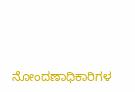ನೋಂದಣಾಧಿಕಾರಿಗಳ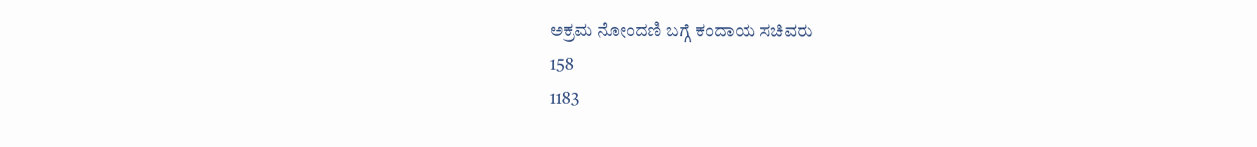ಅಕ್ರಮ ನೋಂದಣಿ ಬಗ್ಗೆ ಕಂದಾಯ ಸಚಿವರು
158
1183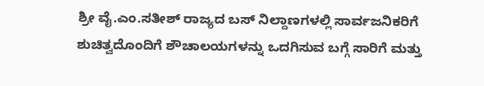ಶ್ರೀ ವೈ.ಎಂ.ಸತೀಶ್ ರಾಜ್ಯದ ಬಸ್ ನಿಲ್ದಾಣಗಳಲ್ಲಿ ಸಾರ್ವಜನಿಕರಿಗೆ ಶುಚಿತ್ವದೊಂದಿಗೆ ಶೌಚಾಲಯಗಳನ್ನು ಒದಗಿಸುವ ಬಗ್ಗೆ ಸಾರಿಗೆ ಮತ್ತು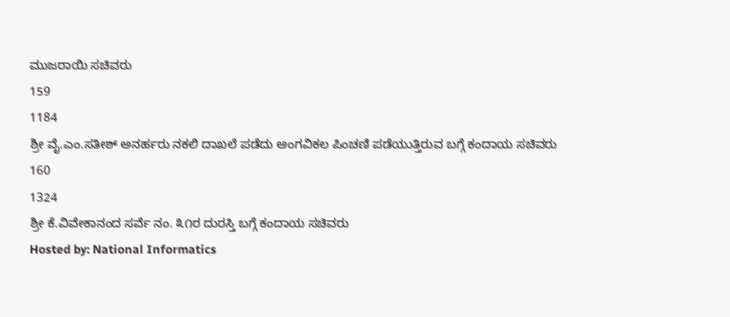ಮುಜರಾಯಿ ಸಚಿವರು
159
1184
ಶ್ರೀ ವೈ.ಎಂ.ಸತೀಶ್ ಅನರ್ಹರು ನಕಲಿ ದಾಖಲೆ ಪಡೆದು ಅಂಗವಿಕಲ ಪಿಂಚಣಿ ಪಡೆಯುತ್ತಿರುವ ಬಗ್ಗೆ ಕಂದಾಯ ಸಚಿವರು
160
1324
ಶ್ರೀ ಕೆ.ವಿವೇಕಾನಂದ ಸರ್ವೆ ನಂ. ೩೧ರ ದುರಸ್ತಿ ಬಗ್ಗೆ ಕಂದಾಯ ಸಚಿವರು
Hosted by: National Informatics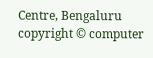Centre, Bengaluru
copyright © computer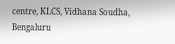centre, KLCS, Vidhana Soudha, Bengaluru